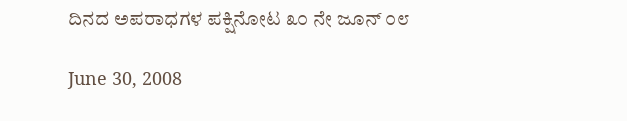ದಿನದ ಅಪರಾಧಗಳ ಪಕ್ಷಿನೋಟ ೩೦ ನೇ ಜೂನ್ ೦೮

June 30, 2008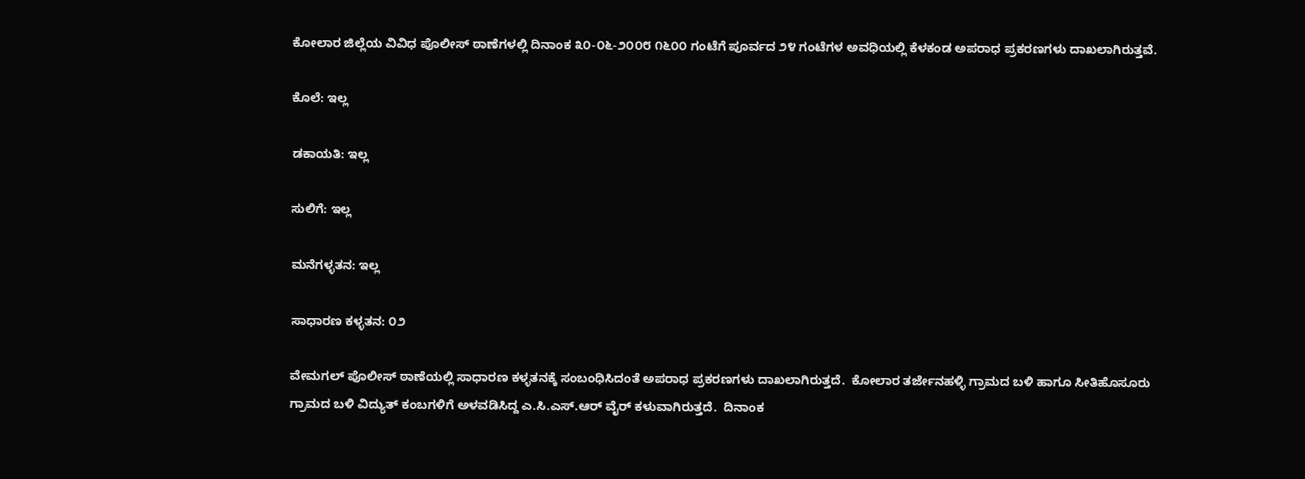ಕೋಲಾರ ಜಿಲ್ಲೆಯ ವಿವಿಧ ಪೊಲೀಸ್ ಠಾಣೆಗಳಲ್ಲಿ ದಿನಾಂಕ ೩೦-೦೬-೨೦೦೮ ೧೬೦೦ ಗಂಟೆಗೆ ಪೂರ್ವದ ೨೪ ಗಂಟೆಗಳ ಅವಧಿಯಲ್ಲಿ ಕೆಳಕಂಡ ಅಪರಾಧ ಪ್ರಕರಣಗಳು ದಾಖಲಾಗಿರುತ್ತವೆ.

ಕೊಲೆ: ಇಲ್ಲ

ಡಕಾಯತಿ: ಇಲ್ಲ

ಸುಲಿಗೆ: ಇಲ್ಲ

ಮನೆಗಳ್ಳತನ: ಇಲ್ಲ

ಸಾಧಾರಣ ಕಳ್ಳತನ: ೦೨

ವೇಮಗಲ್ ಪೊಲೀಸ್ ಠಾಣೆಯಲ್ಲಿ ಸಾಧಾರಣ ಕಳ್ಳತನಕ್ಕೆ ಸಂಬಂಧಿಸಿದಂತೆ ಅಪರಾಧ ಪ್ರಕರಣಗಳು ದಾಖಲಾಗಿರುತ್ತದೆ.  ಕೋಲಾರ ತರ್ಜೇನಹಳ್ಳಿ ಗ್ರಾಮದ ಬಳಿ ಹಾಗೂ ಸೀತಿಹೊಸೂರು ಗ್ರಾಮದ ಬಳಿ ವಿದ್ಯುತ್ ಕಂಬಗಳಿಗೆ ಅಳವಡಿಸಿದ್ದ ಎ.ಸಿ.ಎಸ್.ಆರ್‍ ವೈರ್‍ ಕಳುವಾಗಿರುತ್ತದೆ.  ದಿನಾಂಕ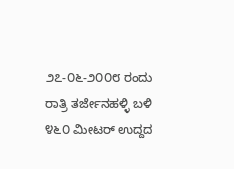೨೭-೦೬-೨೦೦೮ ರಂದು ರಾತ್ರಿ ತರ್ಜೇನಹಳ್ಳಿ ಬಳಿ ೪೬೦ ಮೀಟರ್‍ ಉದ್ದದ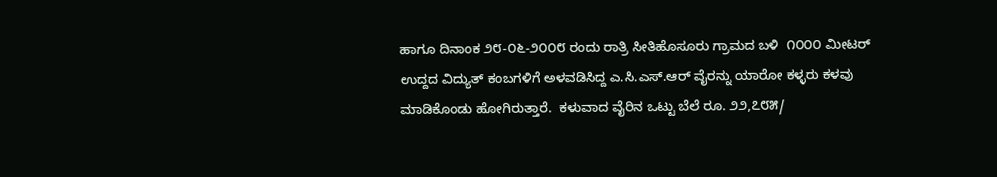ಹಾಗೂ ದಿನಾಂಕ ೨೮-೦೬-೨೦೦೮ ರಂದು ರಾತ್ರಿ ಸೀತಿಹೊಸೂರು ಗ್ರಾಮದ ಬಳಿ  ೧೦೦೦ ಮೀಟರ್‍ ಉದ್ದದ ವಿದ್ಯುತ್ ಕಂಬಗಳಿಗೆ ಅಳವಡಿಸಿದ್ದ ಎ.ಸಿ.ಎಸ್.ಆರ್‍ ವೈರನ್ನು ಯಾರೋ ಕಳ್ಳರು ಕಳವು ಮಾಡಿಕೊಂಡು ಹೋಗಿರುತ್ತಾರೆ.  ಕಳುವಾದ ವೈರಿನ ಒಟ್ಟು ಬೆಲೆ ರೂ. ೨೨,೭೮೫/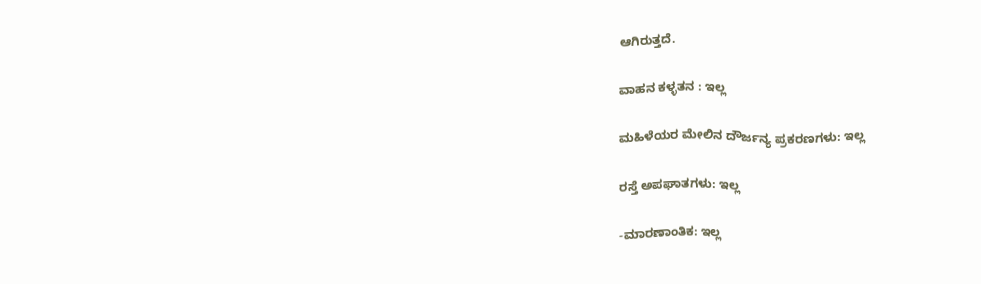ಆಗಿರುತ್ತದೆ.

ವಾಹನ ಕಳ್ಳತನ : ಇಲ್ಲ

ಮಹಿಳೆಯರ ಮೇಲಿನ ದೌರ್ಜನ್ಯ ಪ್ರಕರಣಗಳು: ಇಲ್ಲ

ರಸ್ತೆ ಅಪಘಾತಗಳು: ಇಲ್ಲ

-ಮಾರಣಾಂತಿಕ: ಇಲ್ಲ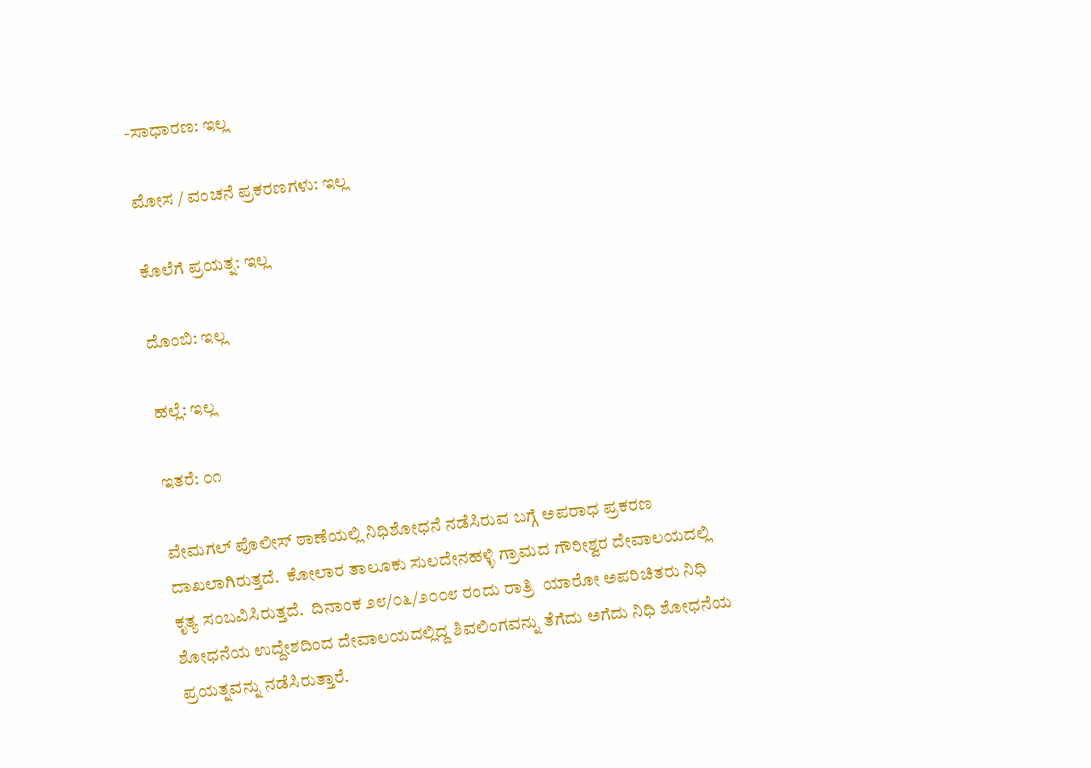-ಸಾಧಾರಣ: ಇಲ್ಲ

ಮೋಸ / ವಂಚನೆ ಪ್ರಕರಣಗಳು: ಇಲ್ಲ

ಕೊಲೆಗೆ ಪ್ರಯತ್ನ: ಇಲ್ಲ

ದೊಂಬಿ: ಇಲ್ಲ

ಹಲ್ಲೆ: ಇಲ್ಲ

ಇತರೆ: ೦೧

ವೇಮಗಲ್ ಪೊಲೀಸ್ ಠಾಣೆಯಲ್ಲಿ ನಿಧಿಶೋಧನೆ ನಡೆಸಿರುವ ಬಗ್ಗೆ ಅಪರಾಧ ಪ್ರಕರಣ ದಾಖಲಾಗಿರುತ್ತದೆ.  ಕೋಲಾರ ತಾಲೂಕು ಸುಲದೇನಹಳ್ಳಿ ಗ್ರಾಮದ ಗೌರೀಶ್ವರ ದೇವಾಲಯದಲ್ಲಿ ಕೃತ್ಯ ಸಂಬವಿಸಿರುತ್ತದೆ.  ದಿನಾಂಕ ೨೮/೦೬/೨೦೦೮ ರಂದು ರಾತ್ರಿ  ಯಾರೋ ಅಪರಿಚಿತರು ನಿಧಿ ಶೋಧನೆಯ ಉದ್ದೇಶದಿಂದ ದೇವಾಲಯದಲ್ಲಿದ್ದ ಶಿವಲಿಂಗವನ್ನು ತೆಗೆದು ಅಗೆದು ನಿಧಿ ಶೋಧನೆಯ ಪ್ರಯತ್ನವನ್ನು ನಡೆಸಿರುತ್ತಾರೆ.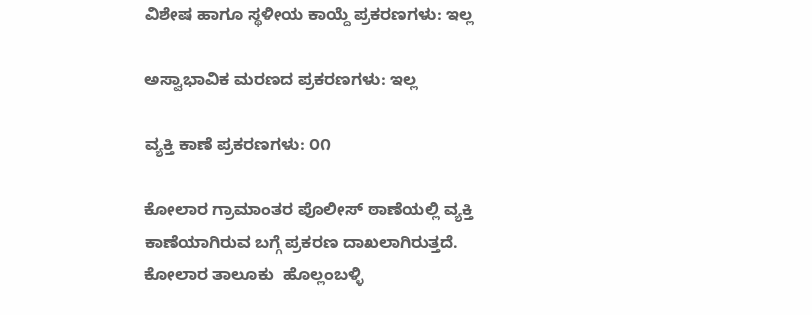ವಿಶೇಷ ಹಾಗೂ ಸ್ಥಳೀಯ ಕಾಯ್ದೆ ಪ್ರಕರಣಗಳು: ಇಲ್ಲ

ಅಸ್ವಾಭಾವಿಕ ಮರಣದ ಪ್ರಕರಣಗಳು: ಇಲ್ಲ

ವ್ಯಕ್ತಿ ಕಾಣೆ ಪ್ರಕರಣಗಳು: ೦೧

ಕೋಲಾರ ಗ್ರಾಮಾಂತರ ಪೊಲೀಸ್ ಠಾಣೆಯಲ್ಲಿ ವ್ಯಕ್ತಿ ಕಾಣೆಯಾಗಿರುವ ಬಗ್ಗೆ ಪ್ರಕರಣ ದಾಖಲಾಗಿರುತ್ತದೆ. ಕೋಲಾರ ತಾಲೂಕು  ಹೊಲ್ಲಂಬಳ್ಳಿ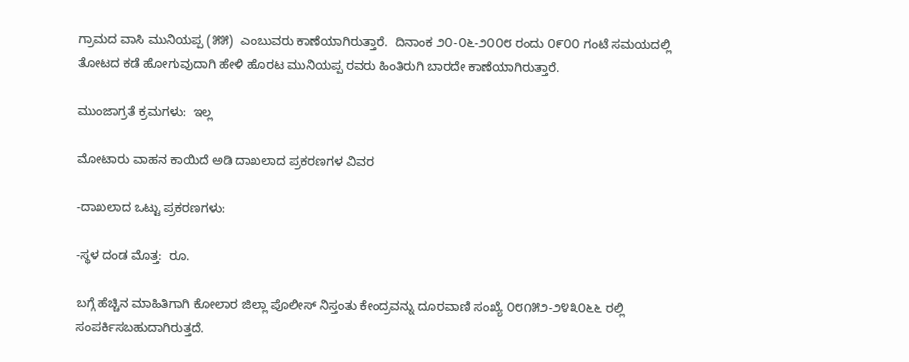ಗ್ರಾಮದ ವಾಸಿ ಮುನಿಯಪ್ಪ (೫೫)  ಎಂಬುವರು ಕಾಣೆಯಾಗಿರುತ್ತಾರೆ.  ದಿನಾಂಕ ೨೦-೦೬-೨೦೦೮ ರಂದು ೦೯೦೦ ಗಂಟೆ ಸಮಯದಲ್ಲಿ ತೋಟದ ಕಡೆ ಹೋಗುವುದಾಗಿ ಹೇಳಿ ಹೊರಟ ಮುನಿಯಪ್ಪ ರವರು ಹಿಂತಿರುಗಿ ಬಾರದೇ ಕಾಣೆಯಾಗಿರುತ್ತಾರೆ.

ಮುಂಜಾಗ್ರತೆ ಕ್ರಮಗಳು:  ಇಲ್ಲ

ಮೋಟಾರು ವಾಹನ ಕಾಯಿದೆ ಅಡಿ ದಾಖಲಾದ ಪ್ರಕರಣಗಳ ವಿವರ

-ದಾಖಲಾದ ಒಟ್ಟು ಪ್ರಕರಣಗಳು:

-ಸ್ಥಳ ದಂಡ ಮೊತ್ತ:  ರೂ.

ಬಗ್ಗೆ ಹೆಚ್ಚಿನ ಮಾಹಿತಿಗಾಗಿ ಕೋಲಾರ ಜಿಲ್ಲಾ ಪೊಲೀಸ್ ನಿಸ್ತಂತು ಕೇಂದ್ರವನ್ನು ದೂರವಾಣಿ ಸಂಖ್ಯೆ ೦೮೧೫೨-೨೪೩೦೬೬ ರಲ್ಲಿ ಸಂಪರ್ಕಿಸಬಹುದಾಗಿರುತ್ತದೆ.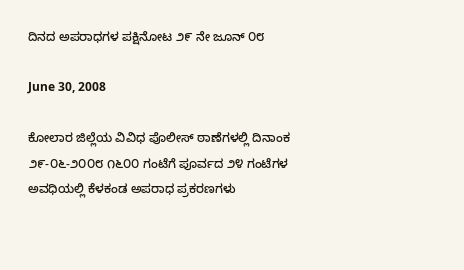ದಿನದ ಅಪರಾಧಗಳ ಪಕ್ಷಿನೋಟ ೨೯ ನೇ ಜೂನ್ ೦೮

June 30, 2008

ಕೋಲಾರ ಜಿಲ್ಲೆಯ ವಿವಿಧ ಪೊಲೀಸ್ ಠಾಣೆಗಳಲ್ಲಿ ದಿನಾಂಕ ೨೯-೦೬-೨೦೦೮ ೧೬೦೦ ಗಂಟೆಗೆ ಪೂರ್ವದ ೨೪ ಗಂಟೆಗಳ ಅವಧಿಯಲ್ಲಿ ಕೆಳಕಂಡ ಅಪರಾಧ ಪ್ರಕರಣಗಳು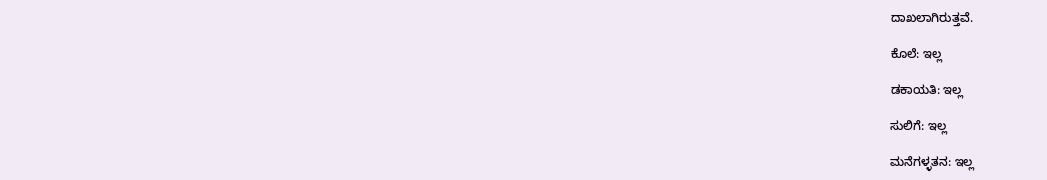ದಾಖಲಾಗಿರುತ್ತವೆ.

ಕೊಲೆ: ಇಲ್ಲ

ಡಕಾಯತಿ: ಇಲ್ಲ

ಸುಲಿಗೆ: ಇಲ್ಲ

ಮನೆಗಳ್ಳತನ: ಇಲ್ಲ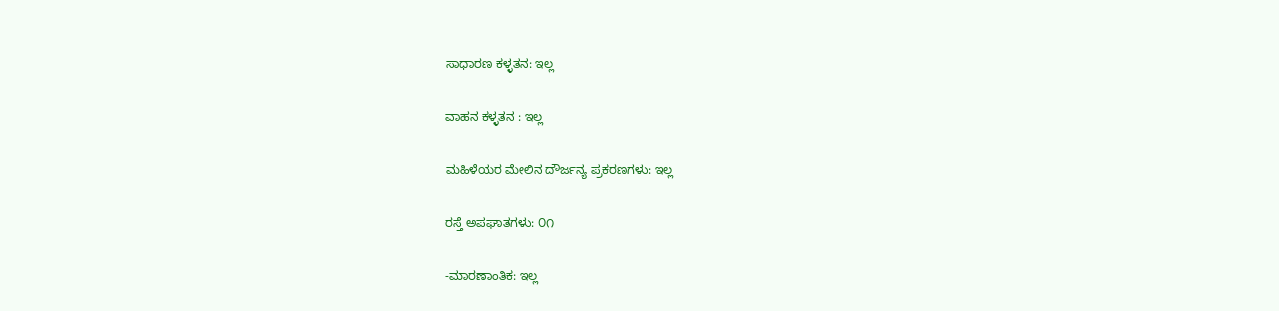ಸಾಧಾರಣ ಕಳ್ಳತನ: ಇಲ್ಲ

ವಾಹನ ಕಳ್ಳತನ : ಇಲ್ಲ

ಮಹಿಳೆಯರ ಮೇಲಿನ ದೌರ್ಜನ್ಯ ಪ್ರಕರಣಗಳು: ಇಲ್ಲ

ರಸ್ತೆ ಅಪಘಾತಗಳು: ೦೧

-ಮಾರಣಾಂತಿಕ: ಇಲ್ಲ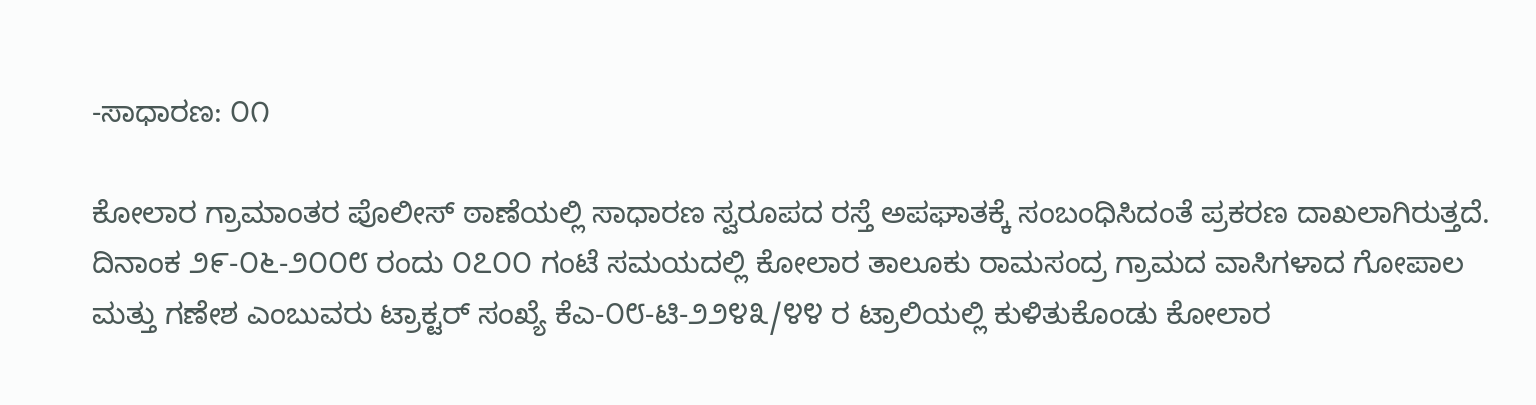-ಸಾಧಾರಣ: ೦೧

ಕೋಲಾರ ಗ್ರಾಮಾಂತರ ಪೊಲೀಸ್ ಠಾಣೆಯಲ್ಲಿ ಸಾಧಾರಣ ಸ್ವರೂಪದ ರಸ್ತೆ ಅಪಘಾತಕ್ಕೆ ಸಂಬಂಧಿಸಿದಂತೆ ಪ್ರಕರಣ ದಾಖಲಾಗಿರುತ್ತದೆ.  ದಿನಾಂಕ ೨೯-೦೬-೨೦೦೮ ರಂದು ೦೭೦೦ ಗಂಟೆ ಸಮಯದಲ್ಲಿ ಕೋಲಾರ ತಾಲೂಕು ರಾಮಸಂದ್ರ ಗ್ರಾಮದ ವಾಸಿಗಳಾದ ಗೋಪಾಲ ಮತ್ತು ಗಣೇಶ ಎಂಬುವರು ಟ್ರಾಕ್ಟರ್‍ ಸಂಖ್ಯೆ ಕೆಎ-೦೮-ಟಿ-೨೨೪೩/೪೪ ರ ಟ್ರಾಲಿಯಲ್ಲಿ ಕುಳಿತುಕೊಂಡು ಕೋಲಾರ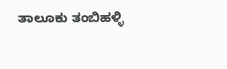ತಾಲೂಕು ತಂಬಿಹಳ್ಳಿ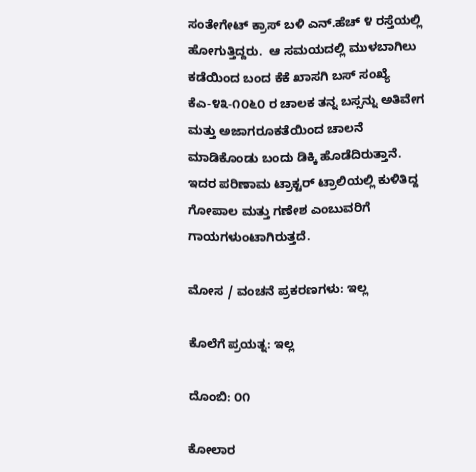ಸಂತೇಗೇಟ್ ಕ್ರಾಸ್ ಬಳಿ ಎನ್.ಹೆಚ್ ೪ ರಸ್ತೆಯಲ್ಲಿ ಹೋಗುತ್ತಿದ್ದರು.  ಆ ಸಮಯದಲ್ಲಿ ಮುಳಬಾಗಿಲು ಕಡೆಯಿಂದ ಬಂದ ಕೆಕೆ ಖಾಸಗಿ ಬಸ್ ಸಂಖ್ಯೆ ಕೆಎ-೪೩-೧೦೬೦ ರ ಚಾಲಕ ತನ್ನ ಬಸ್ಸನ್ನು ಅತಿವೇಗ ಮತ್ತು ಅಜಾಗರೂಕತೆಯಿಂದ ಚಾಲನೆ ಮಾಡಿಕೊಂಡು ಬಂದು ಡಿಕ್ಕಿ ಹೊಡೆದಿರುತ್ತಾನೆ.  ಇದರ ಪರಿಣಾಮ ಟ್ರಾಕ್ಟರ್‍ ಟ್ರಾಲಿಯಲ್ಲಿ ಕುಳಿತಿದ್ದ ಗೋಪಾಲ ಮತ್ತು ಗಣೇಶ ಎಂಬುವರಿಗೆ ಗಾಯಗಳುಂಟಾಗಿರುತ್ತದೆ.

ಮೋಸ / ವಂಚನೆ ಪ್ರಕರಣಗಳು: ಇಲ್ಲ

ಕೊಲೆಗೆ ಪ್ರಯತ್ನ: ಇಲ್ಲ

ದೊಂಬಿ: ೦೧

ಕೋಲಾರ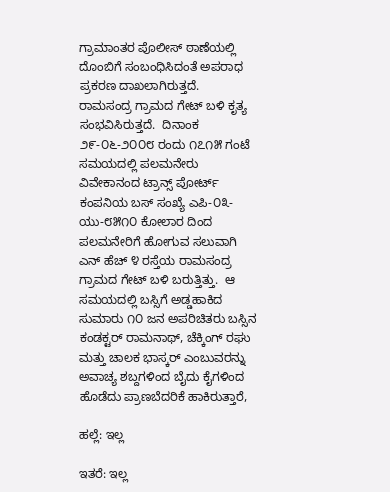ಗ್ರಾಮಾಂತರ ಪೊಲೀಸ್ ಠಾಣೆಯಲ್ಲಿ ದೊಂಬಿಗೆ ಸಂಬಂಧಿಸಿದಂತೆ ಅಪರಾಧ ಪ್ರಕರಣ ದಾಖಲಾಗಿರುತ್ತದೆ.  ರಾಮಸಂದ್ರ ಗ್ರಾಮದ ಗೇಟ್ ಬಳಿ ಕೃತ್ಯ ಸಂಭವಿಸಿರುತ್ತದೆ.  ದಿನಾಂಕ ೨೯-೦೬-೨೦೦೮ ರಂದು ೧೭೧೫ ಗಂಟೆ ಸಮಯದಲ್ಲಿ ಪಲಮನೇರು ವಿವೇಕಾನಂದ ಟ್ರಾನ್ಸ್ ಪೋರ್ಟ್ ಕಂಪನಿಯ ಬಸ್ ಸಂಖ್ಯೆ ಎಪಿ-೦೩-ಯು-೮೫೧೦ ಕೋಲಾರ ದಿಂದ ಪಲಮನೇರಿಗೆ ಹೋಗುವ ಸಲುವಾಗಿ ಎನ್ ಹೆಚ್ ೪ ರಸ್ತೆಯ ರಾಮಸಂದ್ರ ಗ್ರಾಮದ ಗೇಟ್ ಬಳಿ ಬರುತ್ತಿತ್ತು.  ಆ ಸಮಯದಲ್ಲಿ ಬಸ್ಸಿಗೆ ಅಡ್ಡಹಾಕಿದ ಸುಮಾರು ೧೦ ಜನ ಅಪರಿಚಿತರು ಬಸ್ಸಿನ ಕಂಡಕ್ಟರ್‍ ರಾಮನಾಥ್, ಚೆಕ್ಕಿಂಗ್ ರಘು ಮತ್ತು ಚಾಲಕ ಭಾಸ್ಕರ್‍ ಎಂಬುವರನ್ನು ಅವಾಚ್ಯ ಶಬ್ದಗಳಿಂದ ಬೈದು ಕೈಗಳಿಂದ ಹೊಡೆದು ಪ್ರಾಣಬೆದರಿಕೆ ಹಾಕಿರುತ್ತಾರೆ,

ಹಲ್ಲೆ: ಇಲ್ಲ

ಇತರೆ: ಇಲ್ಲ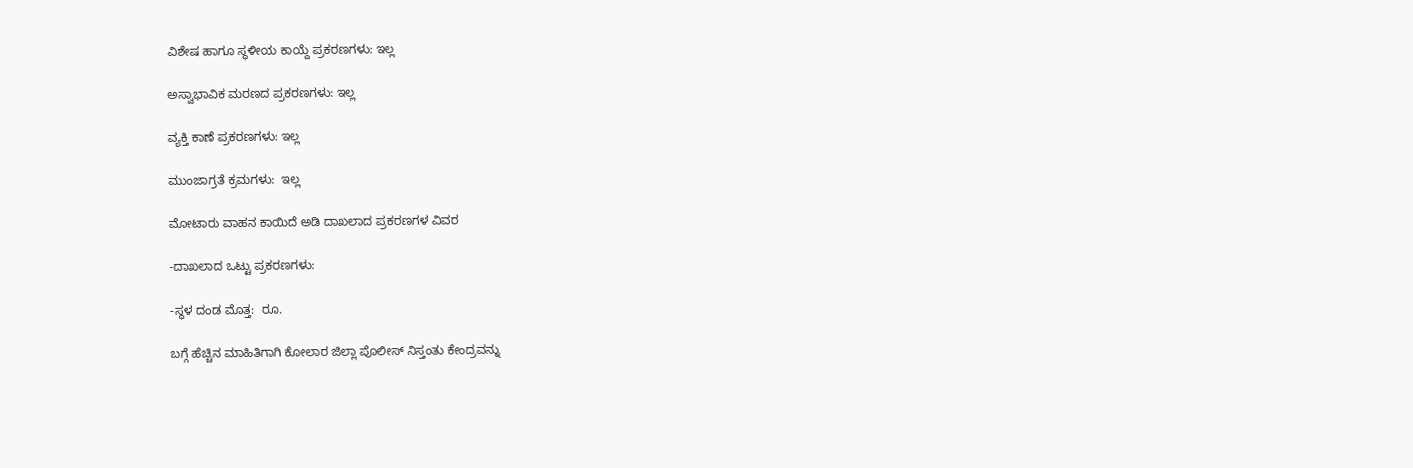ವಿಶೇಷ ಹಾಗೂ ಸ್ಥಳೀಯ ಕಾಯ್ದೆ ಪ್ರಕರಣಗಳು: ಇಲ್ಲ

ಅಸ್ವಾಭಾವಿಕ ಮರಣದ ಪ್ರಕರಣಗಳು: ಇಲ್ಲ

ವ್ಯಕ್ತಿ ಕಾಣೆ ಪ್ರಕರಣಗಳು: ಇಲ್ಲ

ಮುಂಜಾಗ್ರತೆ ಕ್ರಮಗಳು:  ಇಲ್ಲ

ಮೋಟಾರು ವಾಹನ ಕಾಯಿದೆ ಅಡಿ ದಾಖಲಾದ ಪ್ರಕರಣಗಳ ವಿವರ

-ದಾಖಲಾದ ಒಟ್ಟು ಪ್ರಕರಣಗಳು:

-ಸ್ಥಳ ದಂಡ ಮೊತ್ತ:  ರೂ.

ಬಗ್ಗೆ ಹೆಚ್ಚಿನ ಮಾಹಿತಿಗಾಗಿ ಕೋಲಾರ ಜಿಲ್ಲಾ ಪೊಲೀಸ್ ನಿಸ್ತಂತು ಕೇಂದ್ರವನ್ನು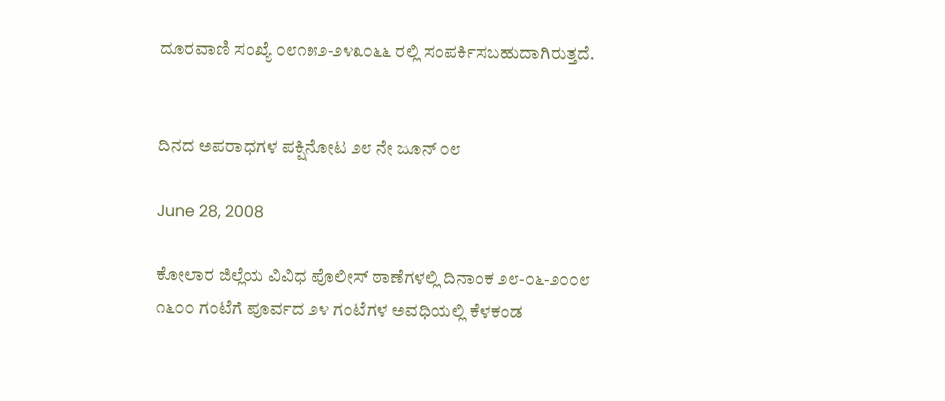ದೂರವಾಣಿ ಸಂಖ್ಯೆ ೦೮೧೫೨-೨೪೩೦೬೬ ರಲ್ಲಿ ಸಂಪರ್ಕಿಸಬಹುದಾಗಿರುತ್ತದೆ.


ದಿನದ ಅಪರಾಧಗಳ ಪಕ್ಷಿನೋಟ ೨೮ ನೇ ಜೂನ್ ೦೮

June 28, 2008

ಕೋಲಾರ ಜಿಲ್ಲೆಯ ವಿವಿಧ ಪೊಲೀಸ್ ಠಾಣೆಗಳಲ್ಲಿ ದಿನಾಂಕ ೨೮-೦೬-೨೦೦೮ ೧೬೦೦ ಗಂಟೆಗೆ ಪೂರ್ವದ ೨೪ ಗಂಟೆಗಳ ಅವಧಿಯಲ್ಲಿ ಕೆಳಕಂಡ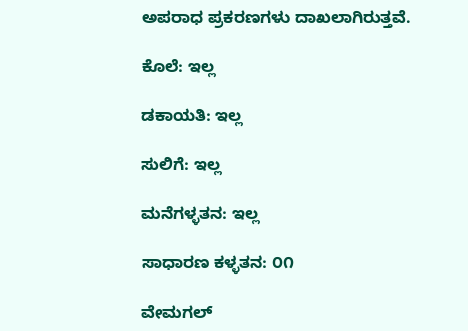ಅಪರಾಧ ಪ್ರಕರಣಗಳು ದಾಖಲಾಗಿರುತ್ತವೆ.

ಕೊಲೆ: ಇಲ್ಲ

ಡಕಾಯತಿ: ಇಲ್ಲ

ಸುಲಿಗೆ: ಇಲ್ಲ

ಮನೆಗಳ್ಳತನ: ಇಲ್ಲ

ಸಾಧಾರಣ ಕಳ್ಳತನ: ೦೧

ವೇಮಗಲ್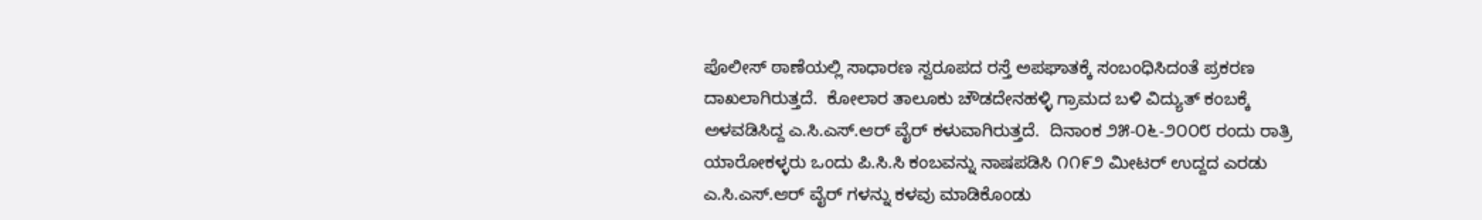ಪೊಲೀಸ್ ಠಾಣೆಯಲ್ಲಿ ಸಾಧಾರಣ ಸ್ವರೂಪದ ರಸ್ತೆ ಅಪಘಾತಕ್ಕೆ ಸಂಬಂಧಿಸಿದಂತೆ ಪ್ರಕರಣ ದಾಖಲಾಗಿರುತ್ತದೆ.  ಕೋಲಾರ ತಾಲೂಕು ಚೌಡದೇನಹಳ್ಳಿ ಗ್ರಾಮದ ಬಳಿ ವಿದ್ಯುತ್ ಕಂಬಕ್ಕೆ ಅಳವಡಿಸಿದ್ದ ಎ.ಸಿ.ಎಸ್.ಆರ್‍ ವೈರ್‍ ಕಳುವಾಗಿರುತ್ತದೆ.  ದಿನಾಂಕ ೨೫-೦೬-೨೦೦೮ ರಂದು ರಾತ್ರಿ ಯಾರೋಕಳ್ಳರು ಒಂದು ಪಿ.ಸಿ.ಸಿ ಕಂಬವನ್ನು ನಾಷಪಡಿಸಿ ೧೧೯೨ ಮೀಟರ್‍ ಉದ್ದದ ಎರಡು ಎ.ಸಿ.ಎಸ್.ಆರ್‍ ವೈರ್‍ ಗಳನ್ನು ಕಳವು ಮಾಡಿಕೊಂಡು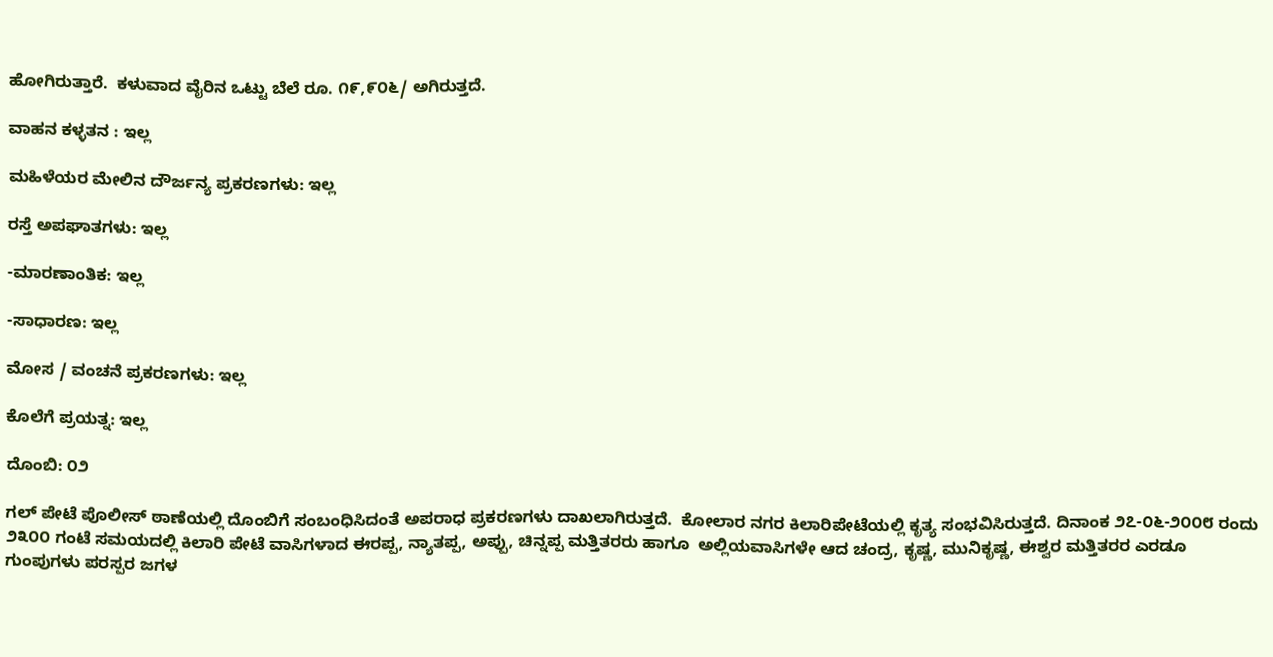ಹೋಗಿರುತ್ತಾರೆ.  ಕಳುವಾದ ವೈರಿನ ಒಟ್ಟು ಬೆಲೆ ರೂ. ೧೯,೯೦೬/ ಅಗಿರುತ್ತದೆ.

ವಾಹನ ಕಳ್ಳತನ : ಇಲ್ಲ

ಮಹಿಳೆಯರ ಮೇಲಿನ ದೌರ್ಜನ್ಯ ಪ್ರಕರಣಗಳು: ಇಲ್ಲ

ರಸ್ತೆ ಅಪಘಾತಗಳು: ಇಲ್ಲ

-ಮಾರಣಾಂತಿಕ: ಇಲ್ಲ

-ಸಾಧಾರಣ: ಇಲ್ಲ

ಮೋಸ / ವಂಚನೆ ಪ್ರಕರಣಗಳು: ಇಲ್ಲ

ಕೊಲೆಗೆ ಪ್ರಯತ್ನ: ಇಲ್ಲ

ದೊಂಬಿ: ೦೨

ಗಲ್ ಪೇಟೆ ಪೊಲೀಸ್ ಠಾಣೆಯಲ್ಲಿ ದೊಂಬಿಗೆ ಸಂಬಂಧಿಸಿದಂತೆ ಅಪರಾಧ ಪ್ರಕರಣಗಳು ದಾಖಲಾಗಿರುತ್ತದೆ.  ಕೋಲಾರ ನಗರ ಕಿಲಾರಿಪೇಟೆಯಲ್ಲಿ ಕೃತ್ಯ ಸಂಭವಿಸಿರುತ್ತದೆ. ದಿನಾಂಕ ೨೭-೦೬-೨೦೦೮ ರಂದು ೨೩೦೦ ಗಂಟೆ ಸಮಯದಲ್ಲಿ ಕಿಲಾರಿ ಪೇಟೆ ವಾಸಿಗಳಾದ ಈರಪ್ಪ, ನ್ಯಾತಪ್ಪ, ಅಪ್ಪು, ಚಿನ್ನಪ್ಪ ಮತ್ತಿತರರು ಹಾಗೂ  ಅಲ್ಲಿಯವಾಸಿಗಳೇ ಆದ ಚಂದ್ರ, ಕೃಷ್ಣ, ಮುನಿಕೃಷ್ಣ, ಈಶ್ವರ ಮತ್ತಿತರರ ಎರಡೂ ಗುಂಪುಗಳು ಪರಸ್ಪರ ಜಗಳ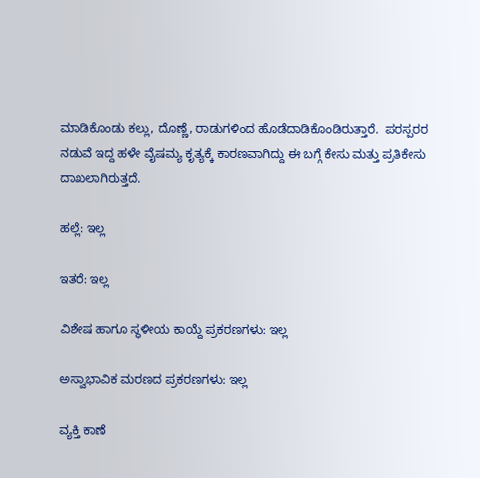ಮಾಡಿಕೊಂಡು ಕಲ್ಲು, ದೊಣ್ಣೆ, ರಾಡುಗಳಿಂದ ಹೊಡೆದಾಡಿಕೊಂಡಿರುತ್ತಾರೆ.  ಪರಸ್ಪರರ ನಡುವೆ ಇದ್ದ ಹಳೇ ವೈಷಮ್ಯ ಕೃತ್ಯಕ್ಕೆ ಕಾರಣವಾಗಿದ್ದು ಈ ಬಗ್ಗೆ ಕೇಸು ಮತ್ತು ಪ್ರತಿಕೇಸು ದಾಖಲಾಗಿರುತ್ತದೆ.

ಹಲ್ಲೆ: ಇಲ್ಲ

ಇತರೆ: ಇಲ್ಲ

ವಿಶೇಷ ಹಾಗೂ ಸ್ಥಳೀಯ ಕಾಯ್ದೆ ಪ್ರಕರಣಗಳು: ಇಲ್ಲ

ಅಸ್ವಾಭಾವಿಕ ಮರಣದ ಪ್ರಕರಣಗಳು: ಇಲ್ಲ

ವ್ಯಕ್ತಿ ಕಾಣೆ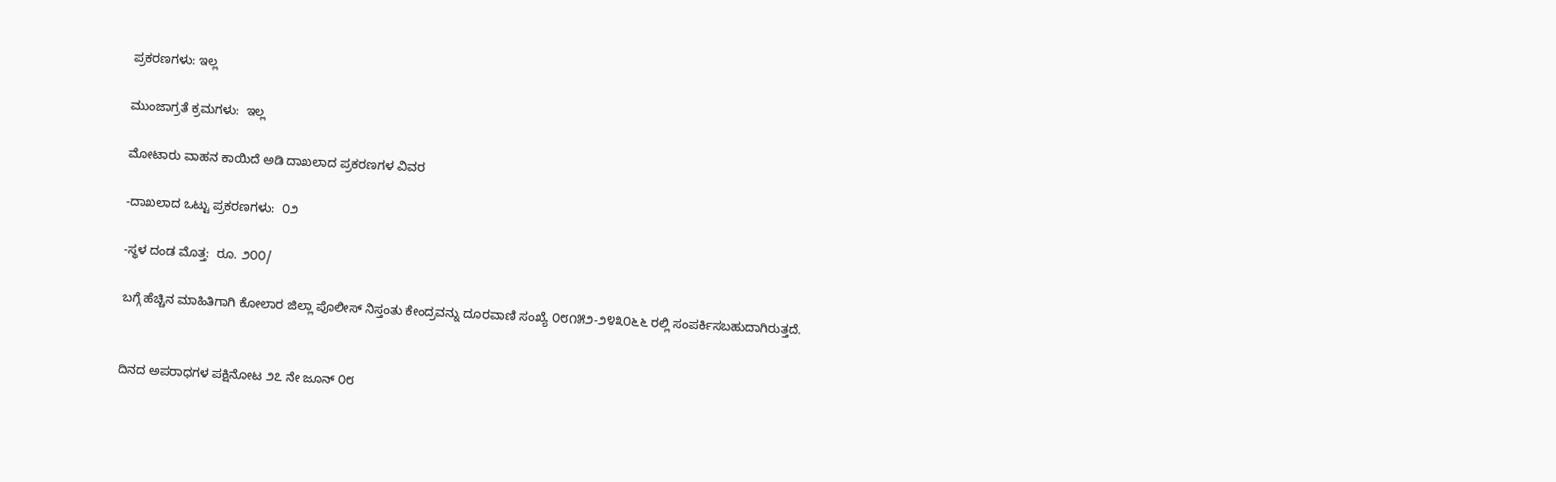ಪ್ರಕರಣಗಳು: ಇಲ್ಲ

ಮುಂಜಾಗ್ರತೆ ಕ್ರಮಗಳು:  ಇಲ್ಲ

ಮೋಟಾರು ವಾಹನ ಕಾಯಿದೆ ಅಡಿ ದಾಖಲಾದ ಪ್ರಕರಣಗಳ ವಿವರ

-ದಾಖಲಾದ ಒಟ್ಟು ಪ್ರಕರಣಗಳು:  ೦೨

-ಸ್ಥಳ ದಂಡ ಮೊತ್ತ:  ರೂ. ೨೦೦/

ಬಗ್ಗೆ ಹೆಚ್ಚಿನ ಮಾಹಿತಿಗಾಗಿ ಕೋಲಾರ ಜಿಲ್ಲಾ ಪೊಲೀಸ್ ನಿಸ್ತಂತು ಕೇಂದ್ರವನ್ನು ದೂರವಾಣಿ ಸಂಖ್ಯೆ ೦೮೧೫೨-೨೪೩೦೬೬ ರಲ್ಲಿ ಸಂಪರ್ಕಿಸಬಹುದಾಗಿರುತ್ತದೆ.


ದಿನದ ಅಪರಾಧಗಳ ಪಕ್ಷಿನೋಟ ೨೭ ನೇ ಜೂನ್ ೦೮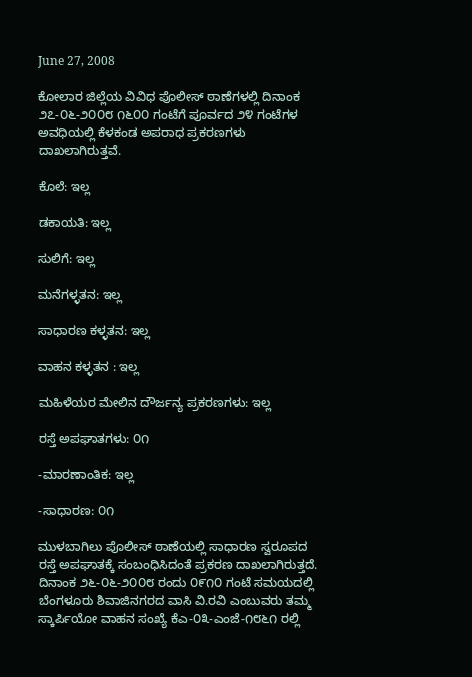June 27, 2008

ಕೋಲಾರ ಜಿಲ್ಲೆಯ ವಿವಿಧ ಪೊಲೀಸ್ ಠಾಣೆಗಳಲ್ಲಿ ದಿನಾಂಕ ೨೭-೦೬-೨೦೦೮ ೧೬೦೦ ಗಂಟೆಗೆ ಪೂರ್ವದ ೨೪ ಗಂಟೆಗಳ ಅವಧಿಯಲ್ಲಿ ಕೆಳಕಂಡ ಅಪರಾಧ ಪ್ರಕರಣಗಳು ದಾಖಲಾಗಿರುತ್ತವೆ.

ಕೊಲೆ: ಇಲ್ಲ

ಡಕಾಯತಿ: ಇಲ್ಲ

ಸುಲಿಗೆ: ಇಲ್ಲ

ಮನೆಗಳ್ಳತನ: ಇಲ್ಲ

ಸಾಧಾರಣ ಕಳ್ಳತನ: ಇಲ್ಲ

ವಾಹನ ಕಳ್ಳತನ : ಇಲ್ಲ

ಮಹಿಳೆಯರ ಮೇಲಿನ ದೌರ್ಜನ್ಯ ಪ್ರಕರಣಗಳು: ಇಲ್ಲ

ರಸ್ತೆ ಅಪಘಾತಗಳು: ೦೧

-ಮಾರಣಾಂತಿಕ: ಇಲ್ಲ

-ಸಾಧಾರಣ: ೦೧

ಮುಳಬಾಗಿಲು ಪೊಲೀಸ್ ಠಾಣೆಯಲ್ಲಿ ಸಾಧಾರಣ ಸ್ವರೂಪದ ರಸ್ತೆ ಅಪಘಾತಕ್ಕೆ ಸಂಬಂಧಿಸಿದಂತೆ ಪ್ರಕರಣ ದಾಖಲಾಗಿರುತ್ತದೆ.  ದಿನಾಂಕ ೨೬-೦೬-೨೦೦೮ ರಂದು ೦೯೧೦ ಗಂಟೆ ಸಮಯದಲ್ಲಿ ಬೆಂಗಳೂರು ಶಿವಾಜಿನಗರದ ವಾಸಿ ವಿ.ರವಿ ಎಂಬುವರು ತಮ್ಮ ಸ್ಕಾರ್ಪಿಯೋ ವಾಹನ ಸಂಖ್ಯೆ ಕೆಎ-೦೩-ಎಂಜೆ-೧೮೬೧ ರಲ್ಲಿ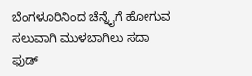ಬೆಂಗಳೂರಿನಿಂದ ಚೆನ್ನೈಗೆ ಹೋಗುವ ಸಲುವಾಗಿ ಮುಳಬಾಗಿಲು ಸದಾ ಫುಡ್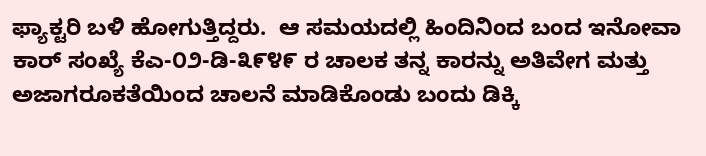ಫ್ಯಾಕ್ಟರಿ ಬಳಿ ಹೋಗುತ್ತಿದ್ದರು.  ಆ ಸಮಯದಲ್ಲಿ ಹಿಂದಿನಿಂದ ಬಂದ ಇನೋವಾ ಕಾರ್‍ ಸಂಖ್ಯೆ ಕೆಎ-೦೨-ಡಿ-೩೯೪೯ ರ ಚಾಲಕ ತನ್ನ ಕಾರನ್ನು ಅತಿವೇಗ ಮತ್ತು ಅಜಾಗರೂಕತೆಯಿಂದ ಚಾಲನೆ ಮಾಡಿಕೊಂಡು ಬಂದು ಡಿಕ್ಕಿ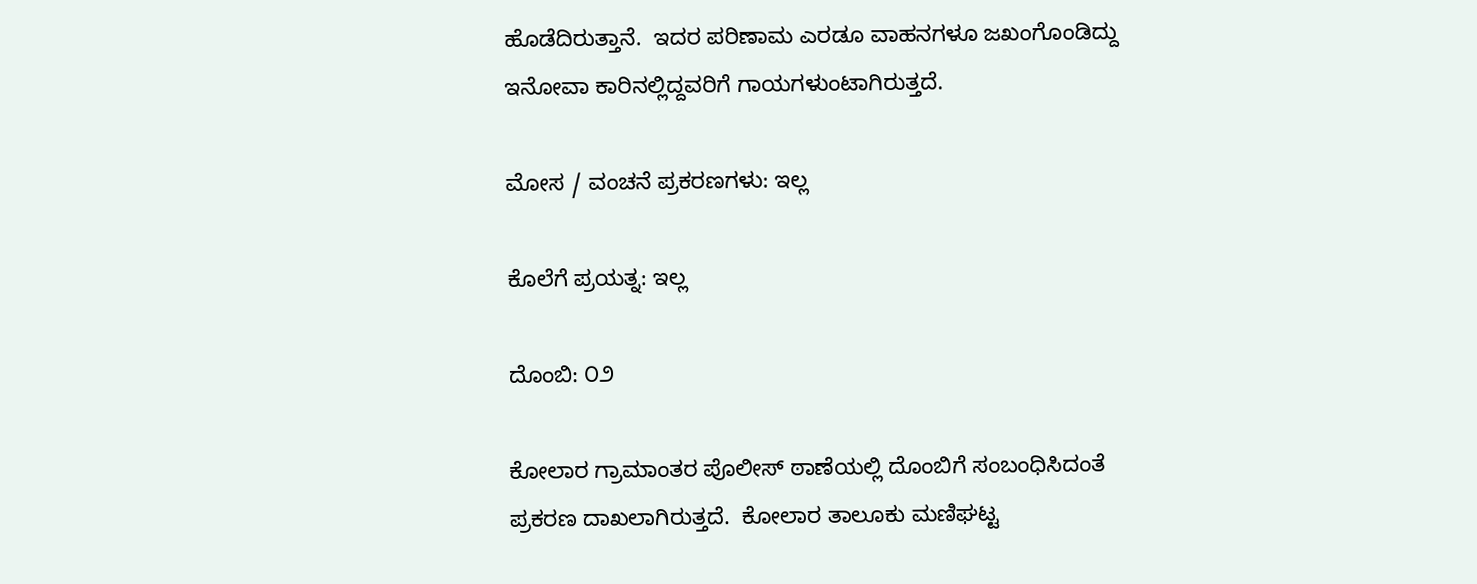ಹೊಡೆದಿರುತ್ತಾನೆ.  ಇದರ ಪರಿಣಾಮ ಎರಡೂ ವಾಹನಗಳೂ ಜಖಂಗೊಂಡಿದ್ದು ಇನೋವಾ ಕಾರಿನಲ್ಲಿದ್ದವರಿಗೆ ಗಾಯಗಳುಂಟಾಗಿರುತ್ತದೆ.

ಮೋಸ / ವಂಚನೆ ಪ್ರಕರಣಗಳು: ಇಲ್ಲ

ಕೊಲೆಗೆ ಪ್ರಯತ್ನ: ಇಲ್ಲ

ದೊಂಬಿ: ೦೨

ಕೋಲಾರ ಗ್ರಾಮಾಂತರ ಪೊಲೀಸ್ ಠಾಣೆಯಲ್ಲಿ ದೊಂಬಿಗೆ ಸಂಬಂಧಿಸಿದಂತೆ ಪ್ರಕರಣ ದಾಖಲಾಗಿರುತ್ತದೆ.  ಕೋಲಾರ ತಾಲೂಕು ಮಣಿಘಟ್ಟ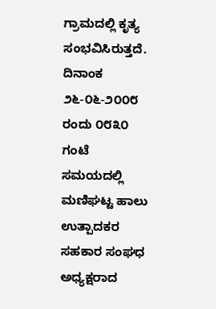ಗ್ರಾಮದಲ್ಲಿ ಕೃತ್ಯ ಸಂಭವಿಸಿರುತ್ತದೆ. ದಿನಾಂಕ ೨೬-೦೬-೨೦೦೮ ರಂದು ೦೮೩೦ ಗಂಟೆ ಸಮಯದಲ್ಲಿ ಮಣಿಘಟ್ಟ ಹಾಲು ಉತ್ಪಾದಕರ ಸಹಕಾರ ಸಂಘಧ ಅಧ್ಯಕ್ಷರಾದ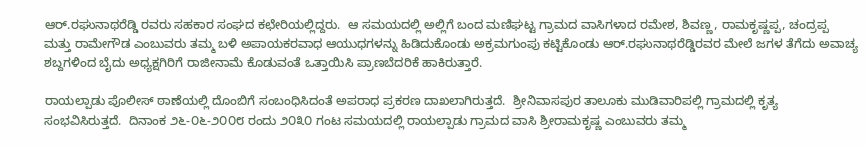ಆರ್‍.ರಘುನಾಥರೆಡ್ಡಿ ರವರು ಸಹಕಾರ ಸಂಘದ ಕಛೇರಿಯಲ್ಲಿದ್ದರು.  ಆ ಸಮಯದಲ್ಲಿ ಅಲ್ಲಿಗೆ ಬಂದ ಮಣಿಘಟ್ಟ ಗ್ರಾಮದ ವಾಸಿಗಳಾದ ರಮೇಶ, ಶಿವಣ್ಣ, ರಾಮಕೃಷ್ಣಪ್ಪ, ಚಂದ್ರಪ್ಪ ಮತ್ತು ರಾಮೇಗೌಡ ಎಂಬುವರು ತಮ್ಮ ಬಳಿ ಅಪಾಯಕರವಾಧ ಆಯುಧಗಳನ್ನು ಹಿಡಿದುಕೊಂಡು ಅಕ್ರಮಗುಂಪು ಕಟ್ಟಿಕೊಂಡು ಆರ್‍.ರಘುನಾಥರೆಡ್ಡಿರವರ ಮೇಲೆ ಜಗಳ ತೆಗೆದು ಅವಾಚ್ಯ ಶಬ್ದಗಳಿಂದ ಬೈದು ಅಧ್ಯಕ್ಷಗಿರಿಗೆ ರಾಜೀನಾಮೆ ಕೊಡುವಂತೆ ಒತ್ತಾಯಿಸಿ ಪ್ರಾಣಬೆದರಿಕೆ ಹಾಕಿರುತ್ತಾರೆ.

ರಾಯಲ್ಪಾಡು ಪೊಲೀಸ್ ಠಾಣೆಯಲ್ಲಿ ದೊಂಬಿಗೆ ಸಂಬಂಧಿಸಿದಂತೆ ಅಪರಾಧ ಪ್ರಕರಣ ದಾಖಲಾಗಿರುತ್ತದೆ.  ಶ್ರೀನಿವಾಸಪುರ ತಾಲೂಕು ಮುಡಿವಾರಿಪಲ್ಲಿ ಗ್ರಾಮದಲ್ಲಿ ಕೃತ್ಯ ಸಂಭವಿಸಿರುತ್ತದೆ.  ದಿನಾಂಕ ೨೬-೦೬-೨೦೦೮ ರಂದು ೨೦೩೦ ಗಂಟ ಸಮಯದಲ್ಲಿ ರಾಯಲ್ಪಾಡು ಗ್ರಾಮದ ವಾಸಿ ಶ್ರೀರಾಮಕೃಷ್ಣ ಎಂಬುವರು ತಮ್ಮ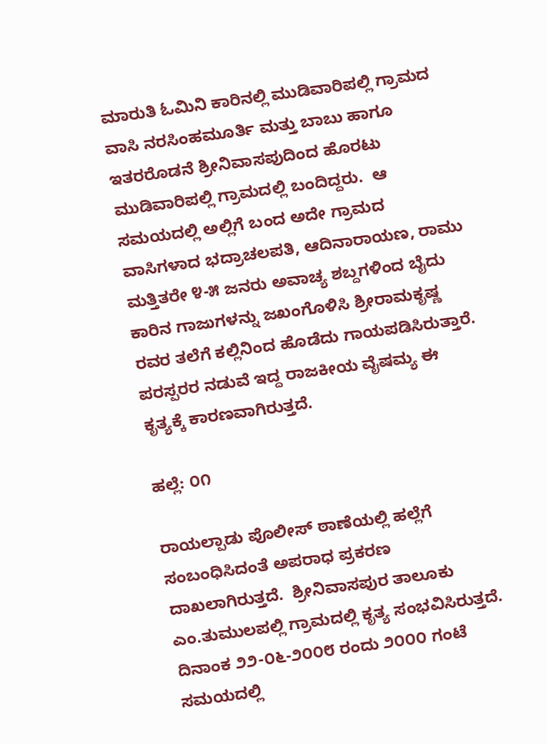ಮಾರುತಿ ಓಮಿನಿ ಕಾರಿನಲ್ಲಿ ಮುಡಿವಾರಿಪಲ್ಲಿ ಗ್ರಾಮದ ವಾಸಿ ನರಸಿಂಹಮೂರ್ತಿ ಮತ್ತು ಬಾಬು ಹಾಗೂ ಇತರರೊಡನೆ ಶ್ರೀನಿವಾಸಪುದಿಂದ ಹೊರಟು ಮುಡಿವಾರಿಪಲ್ಲಿ ಗ್ರಾಮದಲ್ಲಿ ಬಂದಿದ್ದರು.  ಆ ಸಮಯದಲ್ಲಿ ಅಲ್ಲಿಗೆ ಬಂದ ಅದೇ ಗ್ರಾಮದ ವಾಸಿಗಳಾದ ಭದ್ರಾಚಲಪತಿ, ಆದಿನಾರಾಯಣ, ರಾಮು ಮತ್ತಿತರೇ ೪-೫ ಜನರು ಅವಾಚ್ಯ ಶಬ್ದಗಳಿಂದ ಬೈದು  ಕಾರಿನ ಗಾಜುಗಳನ್ನು ಜಖಂಗೊಳಿಸಿ ಶ್ರೀರಾಮಕೃಷ್ಣ  ರವರ ತಲೆಗೆ ಕಲ್ಲಿನಿಂದ ಹೊಡೆದು ಗಾಯಪಡಿಸಿರುತ್ತಾರೆ.  ಪರಸ್ಪರರ ನಡುವೆ ಇದ್ದ ರಾಜಕೀಯ ವೈಷಮ್ಯ ಈ ಕೃತ್ಯಕ್ಕೆ ಕಾರಣವಾಗಿರುತ್ತದೆ.

ಹಲ್ಲೆ: ೦೧

ರಾಯಲ್ಪಾಡು ಪೊಲೀಸ್ ಠಾಣೆಯಲ್ಲಿ ಹಲ್ಲೆಗೆ ಸಂಬಂಧಿಸಿದಂತೆ ಅಪರಾಧ ಪ್ರಕರಣ ದಾಖಲಾಗಿರುತ್ತದೆ.  ಶ್ರೀನಿವಾಸಪುರ ತಾಲೂಕು ಎಂ.ತುಮುಲಪಲ್ಲಿ ಗ್ರಾಮದಲ್ಲಿ ಕೃತ್ಯ ಸಂಭವಿಸಿರುತ್ತದೆ.  ದಿನಾಂಕ ೨೨-೦೬-೨೦೦೮ ರಂದು ೨೦೦೦ ಗಂಟೆ ಸಮಯದಲ್ಲಿ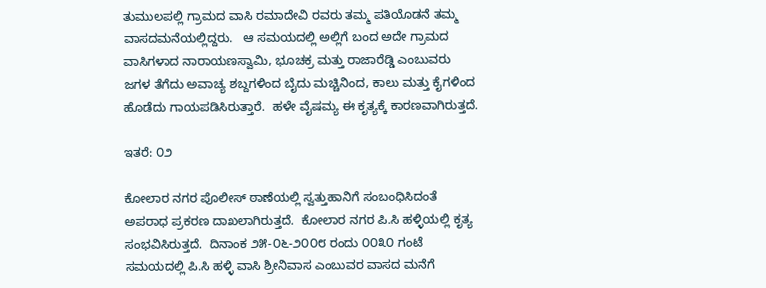ತುಮುಲಪಲ್ಲಿ ಗ್ರಾಮದ ವಾಸಿ ರಮಾದೇವಿ ರವರು ತಮ್ಮ ಪತಿಯೊಡನೆ ತಮ್ಮ ವಾಸದಮನೆಯಲ್ಲಿದ್ದರು.   ಆ ಸಮಯದಲ್ಲಿ ಅಲ್ಲಿಗೆ ಬಂದ ಅದೇ ಗ್ರಾಮದ ವಾಸಿಗಳಾದ ನಾರಾಯಣಸ್ವಾಮಿ, ಭೂಚಕ್ರ ಮತ್ತು ರಾಜಾರೆಡ್ಡಿ ಎಂಬುವರು ಜಗಳ ತೆಗೆದು ಅವಾಚ್ಯ ಶಬ್ದಗಳಿಂದ ಬೈದು ಮಚ್ಚಿನಿಂದ, ಕಾಲು ಮತ್ತು ಕೈಗಳಿಂದ ಹೊಡೆದು ಗಾಯಪಡಿಸಿರುತ್ತಾರೆ.  ಹಳೇ ವೈಷಮ್ಯ ಈ ಕೃತ್ಯಕ್ಕೆ ಕಾರಣವಾಗಿರುತ್ತದೆ.

ಇತರೆ: ೦೨

ಕೋಲಾರ ನಗರ ಪೊಲೀಸ್ ಠಾಣೆಯಲ್ಲಿ ಸ್ವತ್ತುಹಾನಿಗೆ ಸಂಬಂಧಿಸಿದಂತೆ ಅಪರಾಧ ಪ್ರಕರಣ ದಾಖಲಾಗಿರುತ್ತದೆ.  ಕೋಲಾರ ನಗರ ಪಿ.ಸಿ ಹಳ್ಳಿಯಲ್ಲಿ ಕೃತ್ಯ ಸಂಭವಿಸಿರುತ್ತದೆ.  ದಿನಾಂಕ ೨೫-೦೬-೨೦೦೮ ರಂದು ೦೦೩೦ ಗಂಟೆ ಸಮಯದಲ್ಲಿ ಪಿ.ಸಿ ಹಳ್ಳಿ ವಾಸಿ ಶ್ರೀನಿವಾಸ ಎಂಬುವರ ವಾಸದ ಮನೆಗೆ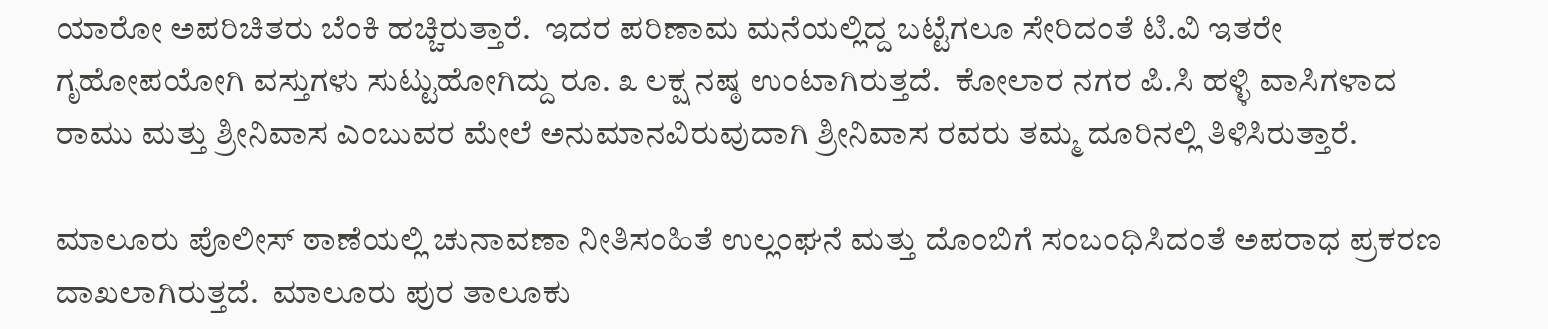ಯಾರೋ ಅಪರಿಚಿತರು ಬೆಂಕಿ ಹಚ್ಚಿರುತ್ತಾರೆ.  ಇದರ ಪರಿಣಾಮ ಮನೆಯಲ್ಲಿದ್ದ ಬಟ್ಟೆಗಲೂ ಸೇರಿದಂತೆ ಟಿ.ವಿ ಇತರೇ ಗೃಹೋಪಯೋಗಿ ವಸ್ತುಗಳು ಸುಟ್ಟುಹೋಗಿದ್ದು ರೂ. ೩ ಲಕ್ಷ ನಷ್ಠ ಉಂಟಾಗಿರುತ್ತದೆ.  ಕೋಲಾರ ನಗರ ಪಿ.ಸಿ ಹಳ್ಳಿ ವಾಸಿಗಳಾದ ರಾಮು ಮತ್ತು ಶ್ರೀನಿವಾಸ ಎಂಬುವರ ಮೇಲೆ ಅನುಮಾನವಿರುವುದಾಗಿ ಶ್ರೀನಿವಾಸ ರವರು ತಮ್ಮ ದೂರಿನಲ್ಲಿ ತಿಳಿಸಿರುತ್ತಾರೆ.

ಮಾಲೂರು ಪೊಲೀಸ್ ಠಾಣೆಯಲ್ಲಿ ಚುನಾವಣಾ ನೀತಿಸಂಹಿತೆ ಉಲ್ಲಂಘನೆ ಮತ್ತು ದೊಂಬಿಗೆ ಸಂಬಂಧಿಸಿದಂತೆ ಅಪರಾಧ ಪ್ರಕರಣ ದಾಖಲಾಗಿರುತ್ತದೆ.  ಮಾಲೂರು ಪುರ ತಾಲೂಕು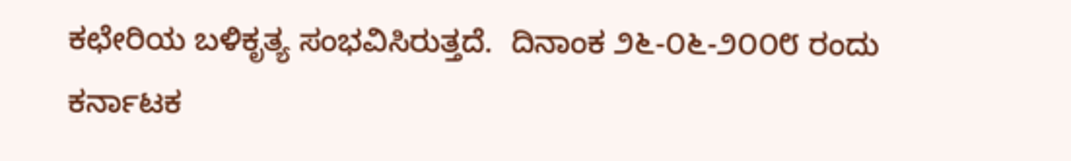ಕಛೇರಿಯ ಬಳಿಕೃತ್ಯ ಸಂಭವಿಸಿರುತ್ತದೆ.  ದಿನಾಂಕ ೨೬-೦೬-೨೦೦೮ ರಂದು ಕರ್ನಾಟಕ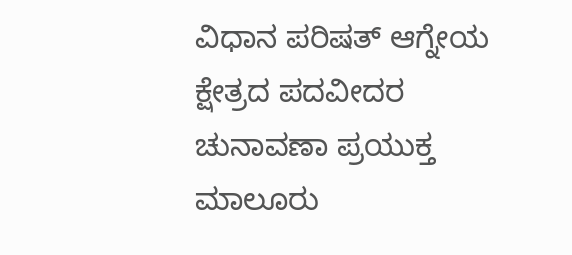ವಿಧಾನ ಪರಿಷತ್ ಆಗ್ನೇಯ ಕ್ಷೇತ್ರದ ಪದವೀದರ ಚುನಾವಣಾ ಪ್ರಯುಕ್ತ ಮಾಲೂರು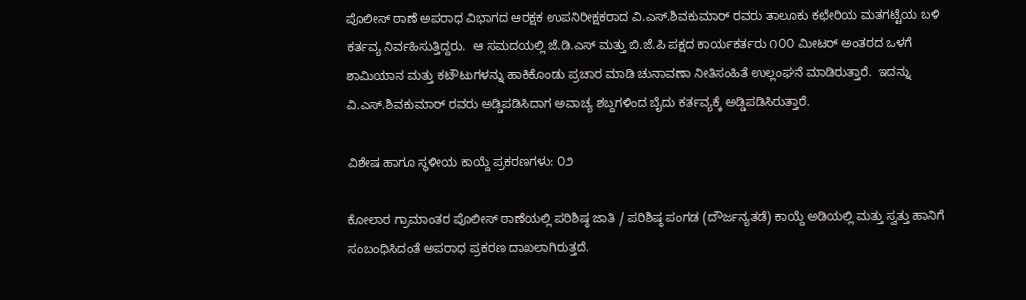ಪೊಲೀಸ್ ಠಾಣೆ ಅಪರಾಧ ವಿಭಾಗದ ಆರಕ್ಷಕ ಉಪನಿರೀಕ್ಷಕರಾದ ವಿ.ಎಸ್.ಶಿವಕುಮಾರ್‍ ರವರು ತಾಲೂಕು ಕಛೇರಿಯ ಮತಗಟ್ಟೆಯ ಬಳಿ ಕರ್ತವ್ಯ ನಿರ್ವಹಿಸುತ್ತಿದ್ದರು.  ಆ ಸಮದಯಲ್ಲಿ ಜೆ.ಡಿ.ಎಸ್ ಮತ್ತು ಬಿ.ಜೆ.ಪಿ ಪಕ್ಷದ ಕಾರ್ಯಕರ್ತರು ೧೦೦ ಮೀಟರ್‍ ಅಂತರದ ಒಳಗೆ ಶಾಮಿಯಾನ ಮತ್ತು ಕಟೌಟುಗಳನ್ನು ಹಾಕಿಕೊಂಡು ಪ್ರಚಾರ ಮಾಡಿ ಚುನಾವಣಾ ನೀತಿಸಂಹಿತೆ ಉಲ್ಲಂಘನೆ ಮಾಡಿರುತ್ತಾರೆ.  ಇದನ್ನು ವಿ.ಎಸ್.ಶಿವಕುಮಾರ್‍ ರವರು ಅಡ್ಡಿಪಡಿಸಿದಾಗ ಅವಾಚ್ಯ ಶಬ್ದಗಳಿಂದ ಬೈದು ಕರ್ತವ್ಯಕ್ಕೆ ಅಡ್ಡಿಪಡಿಸಿರುತ್ತಾರೆ.

ವಿಶೇಷ ಹಾಗೂ ಸ್ಥಳೀಯ ಕಾಯ್ದೆ ಪ್ರಕರಣಗಳು: ೦೨

ಕೋಲಾರ ಗ್ರಾಮಾಂತರ ಪೊಲೀಸ್ ಠಾಣೆಯಲ್ಲಿ ಪರಿಶಿಷ್ಠ ಜಾತಿ / ಪರಿಶಿಷ್ಠ ಪಂಗಡ (ದೌರ್ಜನ್ಯತಡೆ) ಕಾಯ್ದೆ ಅಡಿಯಲ್ಲಿ ಮತ್ತು ಸ್ವತ್ತು ಹಾನಿಗೆ ಸಂಬಂಧಿಸಿದಂತೆ ಅಪರಾಧ ಪ್ರಕರಣ ದಾಖಲಾಗಿರುತ್ತದೆ.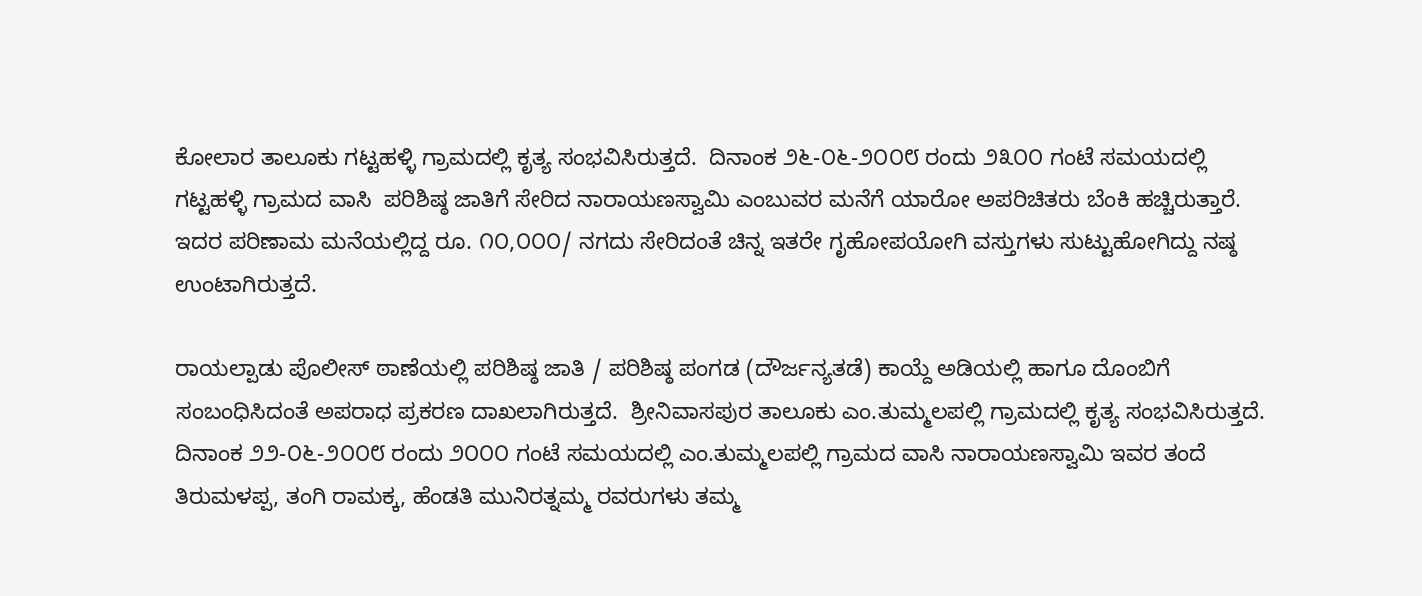ಕೋಲಾರ ತಾಲೂಕು ಗಟ್ಟಹಳ್ಳಿ ಗ್ರಾಮದಲ್ಲಿ ಕೃತ್ಯ ಸಂಭವಿಸಿರುತ್ತದೆ.  ದಿನಾಂಕ ೨೬-೦೬-೨೦೦೮ ರಂದು ೨೩೦೦ ಗಂಟೆ ಸಮಯದಲ್ಲಿ ಗಟ್ಟಹಳ್ಳಿ ಗ್ರಾಮದ ವಾಸಿ  ಪರಿಶಿಷ್ಠ ಜಾತಿಗೆ ಸೇರಿದ ನಾರಾಯಣಸ್ವಾಮಿ ಎಂಬುವರ ಮನೆಗೆ ಯಾರೋ ಅಪರಿಚಿತರು ಬೆಂಕಿ ಹಚ್ಚಿರುತ್ತಾರೆ.  ಇದರ ಪರಿಣಾಮ ಮನೆಯಲ್ಲಿದ್ದ ರೂ. ೧೦,೦೦೦/ ನಗದು ಸೇರಿದಂತೆ ಚಿನ್ನ ಇತರೇ ಗೃಹೋಪಯೋಗಿ ವಸ್ತುಗಳು ಸುಟ್ಟುಹೋಗಿದ್ದು ನಷ್ಠ ಉಂಟಾಗಿರುತ್ತದೆ.

ರಾಯಲ್ಪಾಡು ಪೊಲೀಸ್ ಠಾಣೆಯಲ್ಲಿ ಪರಿಶಿಷ್ಠ ಜಾತಿ / ಪರಿಶಿಷ್ಠ ಪಂಗಡ (ದೌರ್ಜನ್ಯತಡೆ) ಕಾಯ್ದೆ ಅಡಿಯಲ್ಲಿ ಹಾಗೂ ದೊಂಬಿಗೆ ಸಂಬಂಧಿಸಿದಂತೆ ಅಪರಾಧ ಪ್ರಕರಣ ದಾಖಲಾಗಿರುತ್ತದೆ.  ಶ್ರೀನಿವಾಸಪುರ ತಾಲೂಕು ಎಂ.ತುಮ್ಮಲಪಲ್ಲಿ ಗ್ರಾಮದಲ್ಲಿ ಕೃತ್ಯ ಸಂಭವಿಸಿರುತ್ತದೆ.  ದಿನಾಂಕ ೨೨-೦೬-೨೦೦೮ ರಂದು ೨೦೦೦ ಗಂಟೆ ಸಮಯದಲ್ಲಿ ಎಂ.ತುಮ್ಮಲಪಲ್ಲಿ ಗ್ರಾಮದ ವಾಸಿ ನಾರಾಯಣಸ್ವಾಮಿ ಇವರ ತಂದೆ ತಿರುಮಳಪ್ಪ, ತಂಗಿ ರಾಮಕ್ಕ, ಹೆಂಡತಿ ಮುನಿರತ್ನಮ್ಮ ರವರುಗಳು ತಮ್ಮ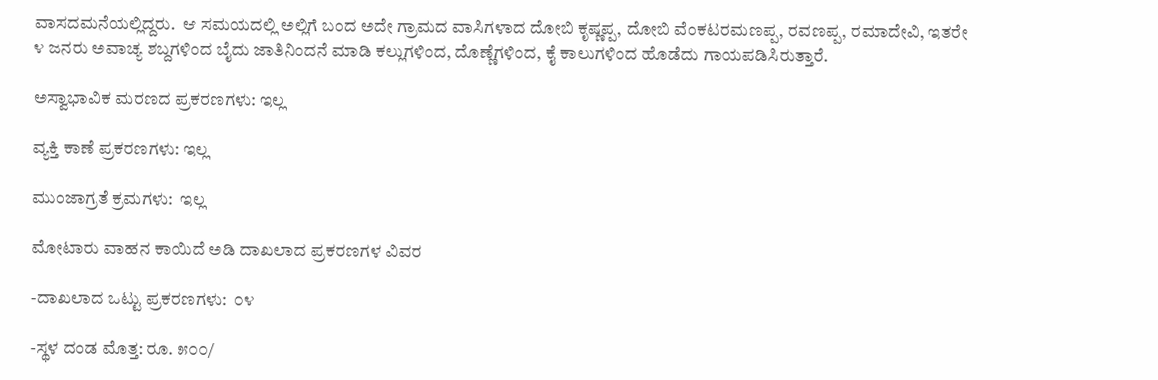ವಾಸದಮನೆಯಲ್ಲಿದ್ದರು.  ಆ ಸಮಯದಲ್ಲಿ ಅಲ್ಲಿಗೆ ಬಂದ ಅದೇ ಗ್ರಾಮದ ವಾಸಿಗಳಾದ ದೋಬಿ ಕೃಷ್ಣಪ್ಪ, ದೋಬಿ ವೆಂಕಟರಮಣಪ್ಪ, ರವಣಪ್ಪ, ರಮಾದೇವಿ, ಇತರೇ ೪ ಜನರು ಅವಾಚ್ಯ ಶಬ್ದಗಳಿಂದ ಬೈದು ಜಾತಿನಿಂದನೆ ಮಾಡಿ ಕಲ್ಲುಗಳಿಂದ, ದೊಣ್ಣೆಗಳಿಂದ, ಕೈ ಕಾಲುಗಳಿಂದ ಹೊಡೆದು ಗಾಯಪಡಿಸಿರುತ್ತಾರೆ.

ಅಸ್ವಾಭಾವಿಕ ಮರಣದ ಪ್ರಕರಣಗಳು: ಇಲ್ಲ

ವ್ಯಕ್ತಿ ಕಾಣೆ ಪ್ರಕರಣಗಳು: ಇಲ್ಲ

ಮುಂಜಾಗ್ರತೆ ಕ್ರಮಗಳು:  ಇಲ್ಲ

ಮೋಟಾರು ವಾಹನ ಕಾಯಿದೆ ಅಡಿ ದಾಖಲಾದ ಪ್ರಕರಣಗಳ ವಿವರ

-ದಾಖಲಾದ ಒಟ್ಟು ಪ್ರಕರಣಗಳು:  ೦೪

-ಸ್ಥಳ ದಂಡ ಮೊತ್ತ: ರೂ. ೫೦೦/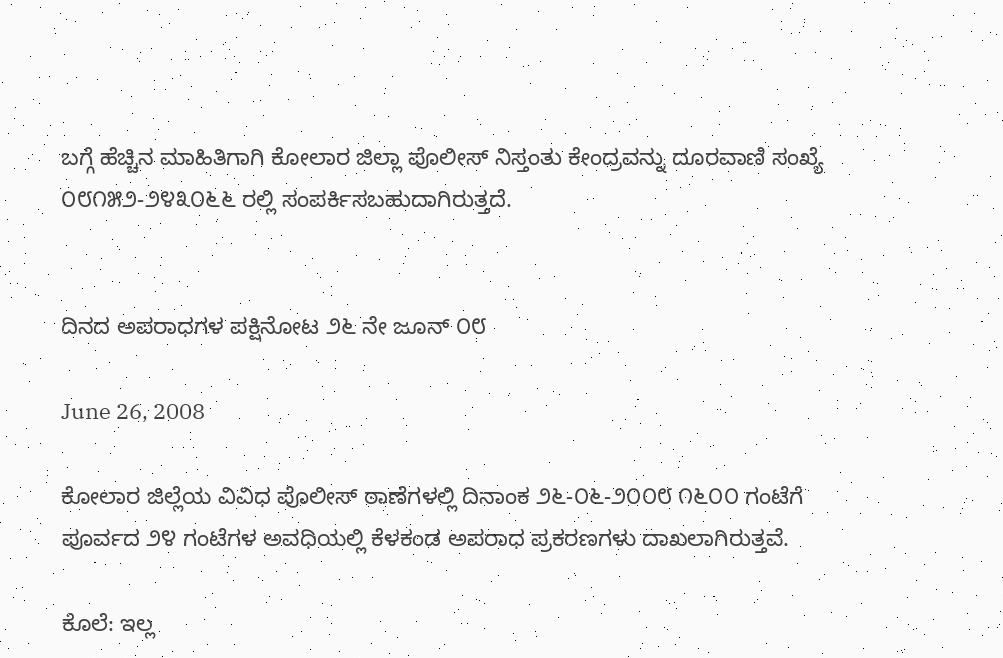ಬಗ್ಗೆ ಹೆಚ್ಚಿನ ಮಾಹಿತಿಗಾಗಿ ಕೋಲಾರ ಜಿಲ್ಲಾ ಪೊಲೀಸ್ ನಿಸ್ತಂತು ಕೇಂದ್ರವನ್ನು ದೂರವಾಣಿ ಸಂಖ್ಯೆ ೦೮೧೫೨-೨೪೩೦೬೬ ರಲ್ಲಿ ಸಂಪರ್ಕಿಸಬಹುದಾಗಿರುತ್ತದೆ.


ದಿನದ ಅಪರಾಧಗಳ ಪಕ್ಷಿನೋಟ ೨೬ ನೇ ಜೂನ್ ೦೮

June 26, 2008

ಕೋಲಾರ ಜಿಲ್ಲೆಯ ವಿವಿಧ ಪೊಲೀಸ್ ಠಾಣೆಗಳಲ್ಲಿ ದಿನಾಂಕ ೨೬-೦೬-೨೦೦೮ ೧೬೦೦ ಗಂಟೆಗೆ ಪೂರ್ವದ ೨೪ ಗಂಟೆಗಳ ಅವಧಿಯಲ್ಲಿ ಕೆಳಕಂಡ ಅಪರಾಧ ಪ್ರಕರಣಗಳು ದಾಖಲಾಗಿರುತ್ತವೆ.

ಕೊಲೆ: ಇಲ್ಲ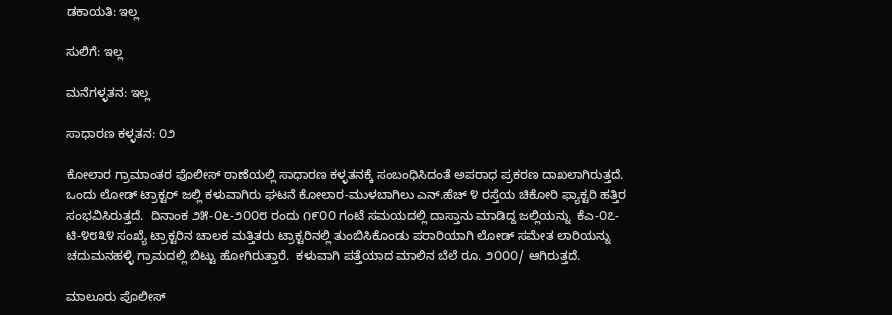ಡಕಾಯತಿ: ಇಲ್ಲ

ಸುಲಿಗೆ: ಇಲ್ಲ

ಮನೆಗಳ್ಳತನ: ಇಲ್ಲ

ಸಾಧಾರಣ ಕಳ್ಳತನ: ೦೨

ಕೋಲಾರ ಗ್ರಾಮಾಂತರ ಪೊಲೀಸ್ ಠಾಣೆಯಲ್ಲಿ ಸಾಧಾರಣ ಕಳ್ಳತನಕ್ಕೆ ಸಂಬಂಧಿಸಿದಂತೆ ಅಪರಾಧ ಪ್ರಕರಣ ದಾಖಲಾಗಿರುತ್ತದೆ.  ಒಂದು ಲೋಡ್ ಟ್ರಾಕ್ಟರ್‍ ಜಲ್ಲಿ ಕಳುವಾಗಿರು ಘಟನೆ ಕೋಲಾರ-ಮುಳಬಾಗಿಲು ಎನ್.ಹೆಚ್ ೪ ರಸ್ತೆಯ ಚಿಕೋರಿ ಫ್ಯಾಕ್ಟರಿ ಹತ್ತಿರ ಸಂಭವಿಸಿರುತ್ತದೆ.  ದಿನಾಂಕ ೨೫-೦೬-೨೦೦೮ ರಂದು ೧೯೦೦ ಗಂಟೆ ಸಮಯದಲ್ಲಿ ದಾಸ್ತಾನು ಮಾಡಿದ್ದ ಜಲ್ಲಿಯನ್ನು  ಕೆಎ-೦೭-ಟಿ-೪೮೩೪ ಸಂಖ್ಯೆ ಟ್ರಾಕ್ಟರಿನ ಚಾಲಕ ಮತ್ತಿತರು ಟ್ರಾಕ್ಟರಿನಲ್ಲಿ ತುಂಬಿಸಿಕೊಂಡು ಪರಾರಿಯಾಗಿ ಲೋಡ್ ಸಮೇತ ಲಾರಿಯನ್ನು ಚದುಮನಹಳ್ಳಿ ಗ್ರಾಮದಲ್ಲಿ ಬಿಟ್ಟು ಹೋಗಿರುತ್ತಾರೆ.  ಕಳುವಾಗಿ ಪತ್ತೆಯಾದ ಮಾಲಿನ ಬೆಲೆ ರೂ. ೨೦೦೦/ ಆಗಿರುತ್ತದೆ.

ಮಾಲೂರು ಪೊಲೀಸ್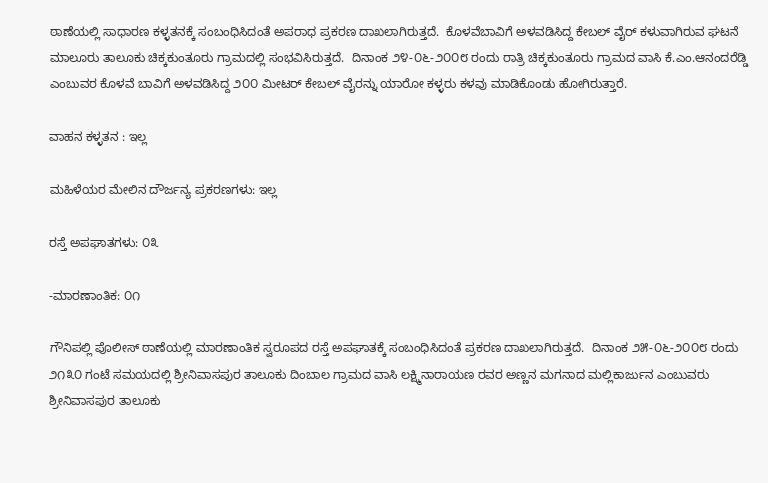ಠಾಣೆಯಲ್ಲಿ ಸಾಧಾರಣ ಕಳ್ಳತನಕ್ಕೆ ಸಂಬಂಧಿಸಿದಂತೆ ಅಪರಾಧ ಪ್ರಕರಣ ದಾಖಲಾಗಿರುತ್ತದೆ.  ಕೊಳವೆಬಾವಿಗೆ ಅಳವಡಿಸಿದ್ದ ಕೇಬಲ್ ವೈರ್‍ ಕಳುವಾಗಿರುವ ಘಟನೆ ಮಾಲೂರು ತಾಲೂಕು ಚಿಕ್ಕಕುಂತೂರು ಗ್ರಾಮದಲ್ಲಿ ಸಂಭವಿಸಿರುತ್ತದೆ.  ದಿನಾಂಕ ೨೪-೦೬-೨೦೦೮ ರಂದು ರಾತ್ರಿ ಚಿಕ್ಕಕುಂತೂರು ಗ್ರಾಮದ ವಾಸಿ ಕೆ.ಎಂ.ಆನಂದರೆಡ್ಡಿ ಎಂಬುವರ ಕೊಳವೆ ಬಾವಿಗೆ ಅಳವಡಿಸಿದ್ದ ೨೦೦ ಮೀಟರ್‍ ಕೇಬಲ್ ವೈರನ್ನು ಯಾರೋ ಕಳ್ಳರು ಕಳವು ಮಾಡಿಕೊಂಡು ಹೋಗಿರುತ್ತಾರೆ.

ವಾಹನ ಕಳ್ಳತನ : ಇಲ್ಲ

ಮಹಿಳೆಯರ ಮೇಲಿನ ದೌರ್ಜನ್ಯ ಪ್ರಕರಣಗಳು: ಇಲ್ಲ

ರಸ್ತೆ ಅಪಘಾತಗಳು: ೦೩

-ಮಾರಣಾಂತಿಕ: ೦೧

ಗೌನಿಪಲ್ಲಿ ಪೊಲೀಸ್ ಠಾಣೆಯಲ್ಲಿ ಮಾರಣಾಂತಿಕ ಸ್ವರೂಪದ ರಸ್ತೆ ಅಪಘಾತಕ್ಕೆ ಸಂಬಂಧಿಸಿದಂತೆ ಪ್ರಕರಣ ದಾಖಲಾಗಿರುತ್ತದೆ.  ದಿನಾಂಕ ೨೫-೦೬-೨೦೦೮ ರಂದು ೨೧೩೦ ಗಂಟೆ ಸಮಯದಲ್ಲಿ ಶ್ರೀನಿವಾಸಪುರ ತಾಲೂಕು ದಿಂಬಾಲ ಗ್ರಾಮದ ವಾಸಿ ಲಕ್ಷ್ಮಿನಾರಾಯಣ ರವರ ಅಣ್ಣನ ಮಗನಾದ ಮಲ್ಲಿಕಾರ್ಜುನ ಎಂಬುವರು ಶ್ರೀನಿವಾಸಪುರ ತಾಲೂಕು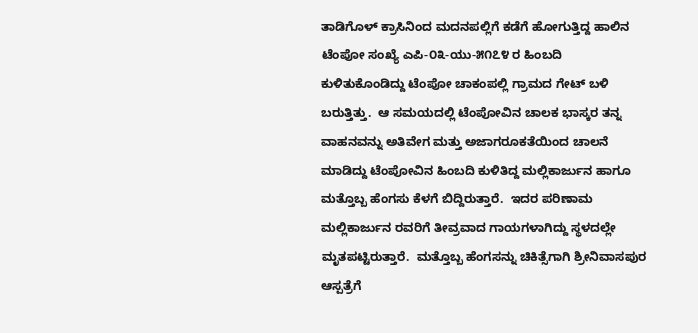ತಾಡಿಗೊಳ್ ಕ್ರಾಸಿನಿಂದ ಮದನಪಲ್ಲಿಗೆ ಕಡೆಗೆ ಹೋಗುತ್ತಿದ್ದ ಹಾಲಿನ ಟೆಂಪೋ ಸಂಖ್ಯೆ ಎಪಿ-೦೩-ಯು-೫೧೭೪ ರ ಹಿಂಬದಿ ಕುಳಿತುಕೊಂಡಿದ್ದು ಟೆಂಪೋ ಚಾಕಂಪಲ್ಲಿ ಗ್ರಾಮದ ಗೇಟ್ ಬಳಿ ಬರುತ್ತಿತ್ತು.  ಆ ಸಮಯದಲ್ಲಿ ಟೆಂಪೋವಿನ ಚಾಲಕ ಭಾಸ್ಕರ ತನ್ನ ವಾಹನವನ್ನು ಅತಿವೇಗ ಮತ್ತು ಅಜಾಗರೂಕತೆಯಿಂದ ಚಾಲನೆ ಮಾಡಿದ್ದು ಟೆಂಪೋವಿನ ಹಿಂಬದಿ ಕುಳಿತಿದ್ದ ಮಲ್ಲಿಕಾರ್ಜುನ ಹಾಗೂ ಮತ್ತೊಬ್ಬ ಹೆಂಗಸು ಕೆಳಗೆ ಬಿದ್ದಿರುತ್ತಾರೆ.  ಇದರ ಪರಿಣಾಮ ಮಲ್ಲಿಕಾರ್ಜುನ ರವರಿಗೆ ತೀವ್ರವಾದ ಗಾಯಗಳಾಗಿದ್ದು ಸ್ಥಳದಲ್ಲೇ ಮೃತಪಟ್ಟಿರುತ್ತಾರೆ.  ಮತ್ತೊಬ್ಬ ಹೆಂಗಸನ್ನು ಚಿಕಿತ್ಸೆಗಾಗಿ ಶ್ರೀನಿವಾಸಪುರ ಆಸ್ಪತ್ರೆಗೆ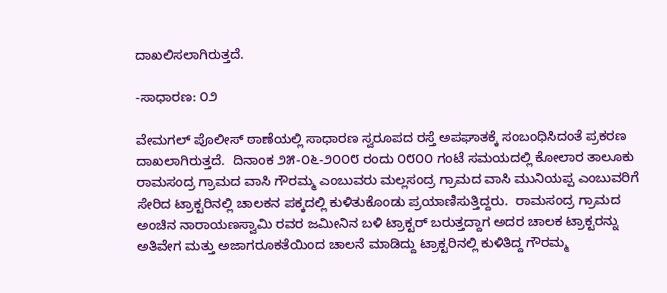ದಾಖಲಿಸಲಾಗಿರುತ್ತದೆ.

-ಸಾಧಾರಣ: ೦೨

ವೇಮಗಲ್ ಪೊಲೀಸ್ ಠಾಣೆಯಲ್ಲಿ ಸಾಧಾರಣ ಸ್ವರೂಪದ ರಸ್ತೆ ಅಪಘಾತಕ್ಕೆ ಸಂಬಂಧಿಸಿದಂತೆ ಪ್ರಕರಣ ದಾಖಲಾಗಿರುತ್ತದೆ.  ದಿನಾಂಕ ೨೫-೦೬-೨೦೦೮ ರಂದು ೦೮೦೦ ಗಂಟೆ ಸಮಯದಲ್ಲಿ ಕೋಲಾರ ತಾಲೂಕು ರಾಮಸಂದ್ರ ಗ್ರಾಮದ ವಾಸಿ ಗೌರಮ್ಮ ಎಂಬುವರು ಮಲ್ಲಸಂದ್ರ ಗ್ರಾಮದ ವಾಸಿ ಮುನಿಯಪ್ಪ ಎಂಬುವರಿಗೆ ಸೇರಿದ ಟ್ರಾಕ್ಟರಿನಲ್ಲಿ ಚಾಲಕನ ಪಕ್ಕದಲ್ಲಿ ಕುಳಿತುಕೊಂಡು ಪ್ರಯಾಣಿಸುತ್ತಿದ್ದರು.  ರಾಮಸಂದ್ರ ಗ್ರಾಮದ ಅಂಚಿನ ನಾರಾಯಣಸ್ವಾಮಿ ರವರ ಜಮೀನಿನ ಬಳಿ ಟ್ರಾಕ್ಟರ್‍ ಬರುತ್ತದ್ದಾಗ ಅದರ ಚಾಲಕ ಟ್ರಾಕ್ಟರನ್ನು ಅತಿವೇಗ ಮತ್ತು ಅಜಾಗರೂಕತೆಯಿಂದ ಚಾಲನೆ ಮಾಡಿದ್ದು ಟ್ರಾಕ್ಟರಿನಲ್ಲಿ ಕುಳಿತಿದ್ದ ಗೌರಮ್ಮ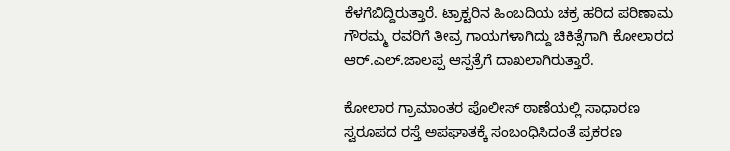ಕೆಳಗೆಬಿದ್ದಿರುತ್ತಾರೆ. ಟ್ರಾಕ್ಟರಿನ ಹಿಂಬದಿಯ ಚಕ್ರ ಹರಿದ ಪರಿಣಾಮ ಗೌರಮ್ಮ ರವರಿಗೆ ತೀವ್ರ ಗಾಯಗಳಾಗಿದ್ದು ಚಿಕಿತ್ಸೆಗಾಗಿ ಕೋಲಾರದ ಆರ್‍.ಎಲ್.ಜಾಲಪ್ಪ ಆಸ್ಪತ್ರೆಗೆ ದಾಖಲಾಗಿರುತ್ತಾರೆ.

ಕೋಲಾರ ಗ್ರಾಮಾಂತರ ಪೊಲೀಸ್ ಠಾಣೆಯಲ್ಲಿ ಸಾಧಾರಣ ಸ್ವರೂಪದ ರಸ್ತೆ ಅಪಘಾತಕ್ಕೆ ಸಂಬಂಧಿಸಿದಂತೆ ಪ್ರಕರಣ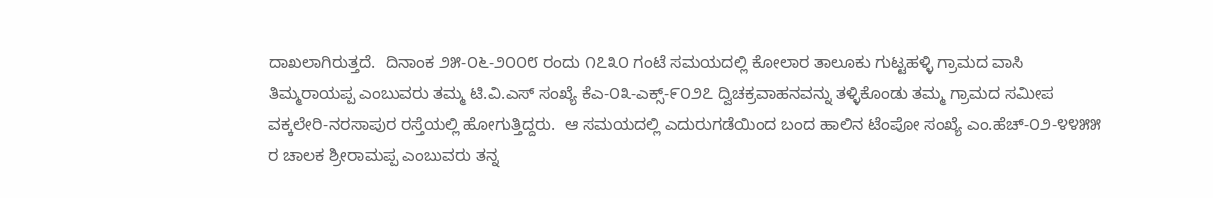ದಾಖಲಾಗಿರುತ್ತದೆ.  ದಿನಾಂಕ ೨೫-೦೬-೨೦೦೮ ರಂದು ೧೭೩೦ ಗಂಟೆ ಸಮಯದಲ್ಲಿ ಕೋಲಾರ ತಾಲೂಕು ಗುಟ್ಟಹಳ್ಳಿ ಗ್ರಾಮದ ವಾಸಿ ತಿಮ್ಮರಾಯಪ್ಪ ಎಂಬುವರು ತಮ್ಮ ಟಿ.ವಿ.ಎಸ್ ಸಂಖ್ಯೆ ಕೆಎ-೦೩-ಎಕ್ಸ್-೯೦೨೭ ದ್ವಿಚಕ್ರವಾಹನವನ್ನು ತಳ್ಳಿಕೊಂಡು ತಮ್ಮ ಗ್ರಾಮದ ಸಮೀಪ ವಕ್ಕಲೇರಿ-ನರಸಾಪುರ ರಸ್ತೆಯಲ್ಲಿ ಹೋಗುತ್ತಿದ್ದರು.  ಆ ಸಮಯದಲ್ಲಿ ಎದುರುಗಡೆಯಿಂದ ಬಂದ ಹಾಲಿನ ಟೆಂಪೋ ಸಂಖ್ಯೆ ಎಂ.ಹೆಚ್-೦೨-೪೪೫೫ ರ ಚಾಲಕ ಶ್ರೀರಾಮಪ್ಪ ಎಂಬುವರು ತನ್ನ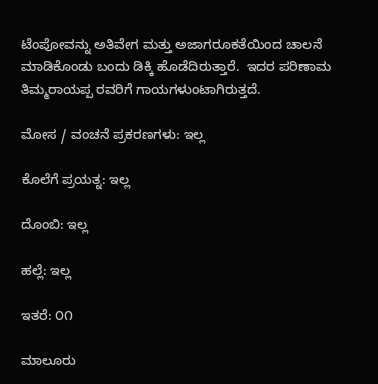ಟೆಂಪೋವನ್ನು ಅತಿವೇಗ ಮತ್ತು ಅಜಾಗರೂಕತೆಯಿಂದ ಚಾಲನೆ ಮಾಡಿಕೊಂಡು ಬಂದು ಡಿಕ್ಕಿ ಹೊಡೆದಿರುತ್ತಾರೆ.  ಇದರ ಪರಿಣಾಮ ತಿಮ್ಮರಾಯಪ್ಪ ರವರಿಗೆ ಗಾಯಗಳುಂಟಾಗಿರುತ್ತದೆ.

ಮೋಸ / ವಂಚನೆ ಪ್ರಕರಣಗಳು: ಇಲ್ಲ

ಕೊಲೆಗೆ ಪ್ರಯತ್ನ: ಇಲ್ಲ

ದೊಂಬಿ: ಇಲ್ಲ

ಹಲ್ಲೆ: ಇಲ್ಲ

ಇತರೆ: ೦೧

ಮಾಲೂರು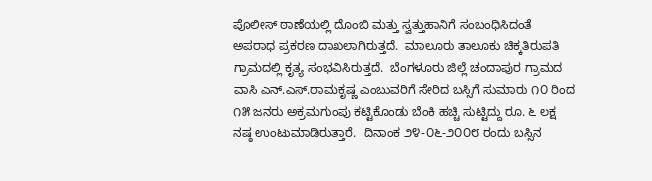ಪೊಲೀಸ್ ಠಾಣೆಯಲ್ಲಿ ದೊಂಬಿ ಮತ್ತು ಸ್ವತ್ತುಹಾನಿಗೆ ಸಂಬಂಧಿಸಿದಂತೆ ಅಪರಾಧ ಪ್ರಕರಣ ದಾಖಲಾಗಿರುತ್ತದೆ.  ಮಾಲೂರು ತಾಲೂಕು ಚಿಕ್ಕತಿರುಪತಿ ಗ್ರಾಮದಲ್ಲಿ ಕೃತ್ಯ ಸಂಭವಿಸಿರುತ್ತದೆ.  ಬೆಂಗಳೂರು ಜಿಲ್ಲೆ ಚಂದಾಪುರ ಗ್ರಾಮದ ವಾಸಿ ಎನ್.ಎಸ್.ರಾಮಕೃಷ್ಣ ಎಂಬುವರಿಗೆ ಸೇರಿದ ಬಸ್ಸಿಗೆ ಸುಮಾರು ೧೦ ರಿಂದ ೧೫ ಜನರು ಅಕ್ರಮಗುಂಪು ಕಟ್ಟಿಕೊಂಡು ಬೆಂಕಿ ಹಚ್ಚಿ ಸುಟ್ಟಿದ್ದು ರೂ. ೬ ಲಕ್ಷ ನಷ್ಠ ಉಂಟುಮಾಡಿರುತ್ತಾರೆ.  ದಿನಾಂಕ ೨೪-೦೬-೨೦೦೮ ರಂದು ಬಸ್ಸಿನ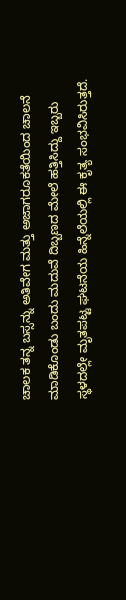ಚಾಲಕ ತನ್ನ ಬಸ್ಸನ್ನು ಅತಿವೇಗ ಮತ್ತು ಅಜಾಗರೂಕತೆಯಿಂದ ಚಾಲನೆ ಮಾಡಿಕೊಂಡು ಬಂದು ಮದುವೆ ದಿಬ್ಬಣದ ಮೇಲೆ ಹತ್ತಿಸಿದ್ದು ಇಬ್ಬರು ಸ್ಥಳದಲ್ಲೇ ಮೃತಪಟ್ಟ ಘಟನೆಯ ಹಿನ್ನೆಲೆಯಲ್ಲಿ ಈ ಕೃತ್ಯ ಸಂಭವಿಸಿರುತ್ತದೆ.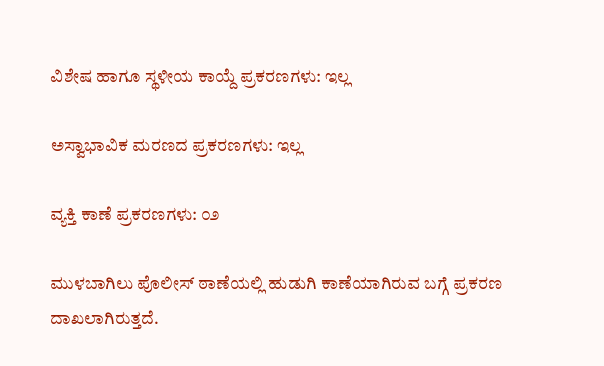ವಿಶೇಷ ಹಾಗೂ ಸ್ಥಳೀಯ ಕಾಯ್ದೆ ಪ್ರಕರಣಗಳು: ಇಲ್ಲ

ಅಸ್ವಾಭಾವಿಕ ಮರಣದ ಪ್ರಕರಣಗಳು: ಇಲ್ಲ

ವ್ಯಕ್ತಿ ಕಾಣೆ ಪ್ರಕರಣಗಳು: ೦೨

ಮುಳಬಾಗಿಲು ಪೊಲೀಸ್ ಠಾಣೆಯಲ್ಲಿ ಹುಡುಗಿ ಕಾಣೆಯಾಗಿರುವ ಬಗ್ಗೆ ಪ್ರಕರಣ ದಾಖಲಾಗಿರುತ್ತದೆ.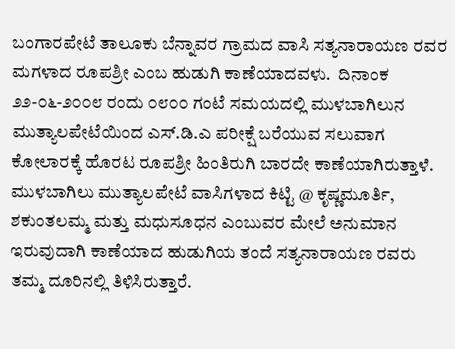ಬಂಗಾರಪೇಟೆ ತಾಲೂಕು ಬೆನ್ನಾವರ ಗ್ರಾಮದ ವಾಸಿ ಸತ್ಯನಾರಾಯಣ ರವರ ಮಗಳಾದ ರೂಪಶ್ರೀ ಎಂಬ ಹುಡುಗಿ ಕಾಣೆಯಾದವಳು.  ದಿನಾಂಕ ೨೨-೦೬-೨೦೦೮ ರಂದು ೦೮೦೦ ಗಂಟೆ ಸಮಯದಲ್ಲಿ ಮುಳಬಾಗಿಲುನ ಮುತ್ಯಾಲಪೇಟೆಯಿಂದ ಎಸ್.ಡಿ.ಎ ಪರೀಕ್ಷೆ ಬರೆಯುವ ಸಲುವಾಗ ಕೋಲಾರಕ್ಕೆ ಹೊರಟ ರೂಪಶ್ರೀ ಹಿಂತಿರುಗಿ ಬಾರದೇ ಕಾಣೆಯಾಗಿರುತ್ತಾಳೆ.  ಮುಳಬಾಗಿಲು ಮುತ್ಯಾಲಪೇಟೆ ವಾಸಿಗಳಾದ ಕಿಟ್ಟಿ @ ಕೃಷ್ಣಮೂರ್ತಿ, ಶಕುಂತಲಮ್ಮ ಮತ್ತು ಮಧುಸೂಧನ ಎಂಬುವರ ಮೇಲೆ ಅನುಮಾನ ಇರುವುದಾಗಿ ಕಾಣೆಯಾದ ಹುಡುಗಿಯ ತಂದೆ ಸತ್ಯನಾರಾಯಣ ರವರು ತಮ್ಮ ದೂರಿನಲ್ಲಿ ತಿಳಿಸಿರುತ್ತಾರೆ.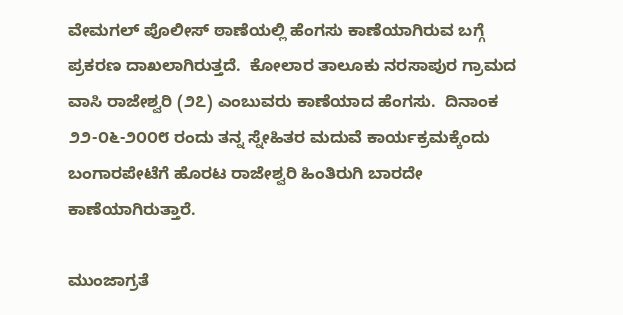ವೇಮಗಲ್ ಪೊಲೀಸ್ ಠಾಣೆಯಲ್ಲಿ ಹೆಂಗಸು ಕಾಣೆಯಾಗಿರುವ ಬಗ್ಗೆ ಪ್ರಕರಣ ದಾಖಲಾಗಿರುತ್ತದೆ.  ಕೋಲಾರ ತಾಲೂಕು ನರಸಾಪುರ ಗ್ರಾಮದ ವಾಸಿ ರಾಜೇಶ್ವರಿ (೨೭) ಎಂಬುವರು ಕಾಣೆಯಾದ ಹೆಂಗಸು.  ದಿನಾಂಕ ೨೨-೦೬-೨೦೦೮ ರಂದು ತನ್ನ ಸ್ನೇಹಿತರ ಮದುವೆ ಕಾರ್ಯಕ್ರಮಕ್ಕೆಂದು ಬಂಗಾರಪೇಟೆಗೆ ಹೊರಟ ರಾಜೇಶ್ವರಿ ಹಿಂತಿರುಗಿ ಬಾರದೇ ಕಾಣೆಯಾಗಿರುತ್ತಾರೆ.

ಮುಂಜಾಗ್ರತೆ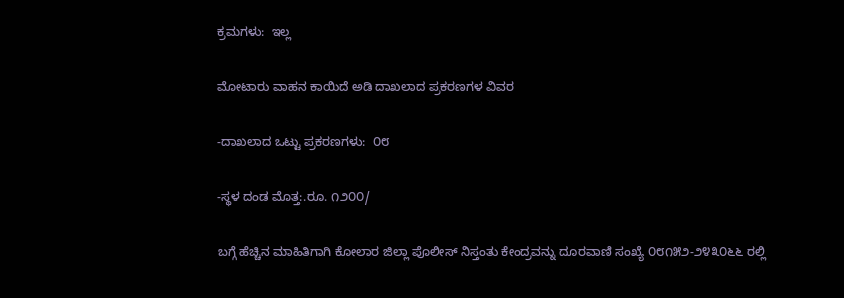ಕ್ರಮಗಳು:  ಇಲ್ಲ

ಮೋಟಾರು ವಾಹನ ಕಾಯಿದೆ ಅಡಿ ದಾಖಲಾದ ಪ್ರಕರಣಗಳ ವಿವರ

-ದಾಖಲಾದ ಒಟ್ಟು ಪ್ರಕರಣಗಳು:  ೦೮

-ಸ್ಥಳ ದಂಡ ಮೊತ್ತ:.ರೂ. ೧೨೦೦/

ಬಗ್ಗೆ ಹೆಚ್ಚಿನ ಮಾಹಿತಿಗಾಗಿ ಕೋಲಾರ ಜಿಲ್ಲಾ ಪೊಲೀಸ್ ನಿಸ್ತಂತು ಕೇಂದ್ರವನ್ನು ದೂರವಾಣಿ ಸಂಖ್ಯೆ ೦೮೧೫೨-೨೪೩೦೬೬ ರಲ್ಲಿ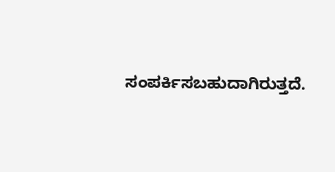ಸಂಪರ್ಕಿಸಬಹುದಾಗಿರುತ್ತದೆ.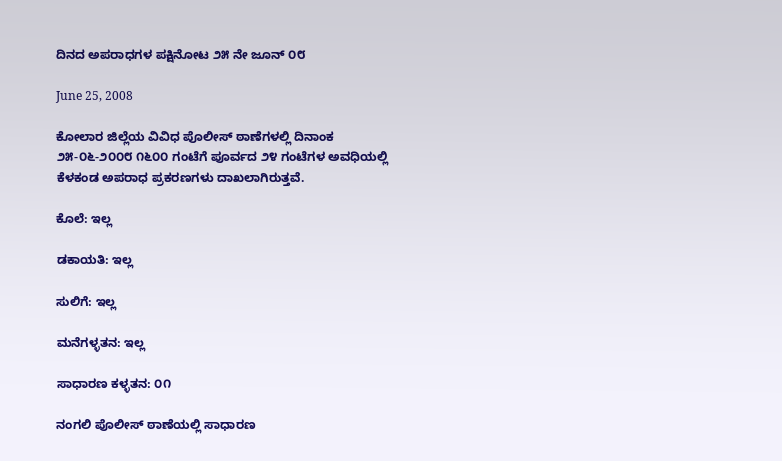ದಿನದ ಅಪರಾಧಗಳ ಪಕ್ಷಿನೋಟ ೨೫ ನೇ ಜೂನ್ ೦೮

June 25, 2008

ಕೋಲಾರ ಜಿಲ್ಲೆಯ ವಿವಿಧ ಪೊಲೀಸ್ ಠಾಣೆಗಳಲ್ಲಿ ದಿನಾಂಕ ೨೫-೦೬-೨೦೦೮ ೧೬೦೦ ಗಂಟೆಗೆ ಪೂರ್ವದ ೨೪ ಗಂಟೆಗಳ ಅವಧಿಯಲ್ಲಿ ಕೆಳಕಂಡ ಅಪರಾಧ ಪ್ರಕರಣಗಳು ದಾಖಲಾಗಿರುತ್ತವೆ.

ಕೊಲೆ: ಇಲ್ಲ

ಡಕಾಯತಿ: ಇಲ್ಲ

ಸುಲಿಗೆ: ಇಲ್ಲ

ಮನೆಗಳ್ಳತನ: ಇಲ್ಲ

ಸಾಧಾರಣ ಕಳ್ಳತನ: ೦೧

ನಂಗಲಿ ಪೊಲೀಸ್ ಠಾಣೆಯಲ್ಲಿ ಸಾಧಾರಣ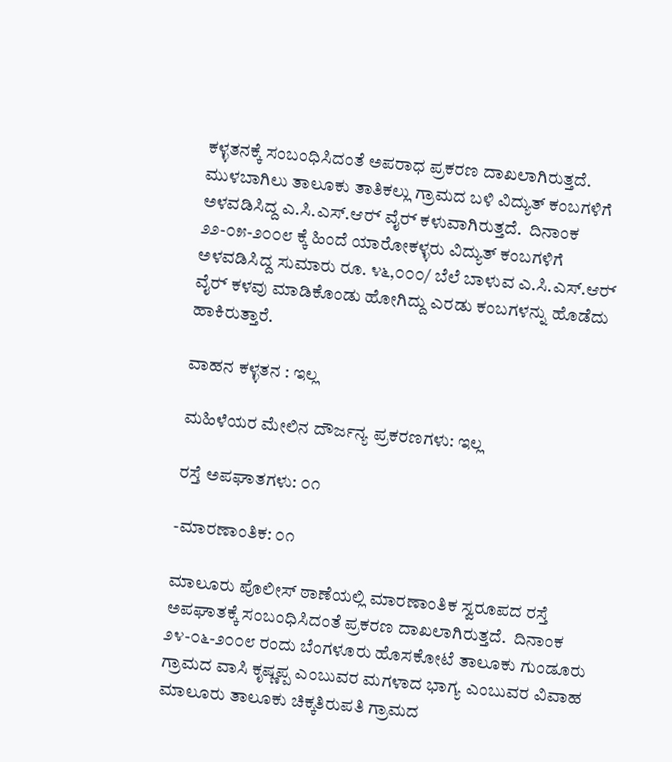ಕಳ್ಳತನಕ್ಕೆ ಸಂಬಂಧಿಸಿದಂತೆ ಅಪರಾಧ ಪ್ರಕರಣ ದಾಖಲಾಗಿರುತ್ತದೆ.  ಮುಳಬಾಗಿಲು ತಾಲೂಕು ತಾತಿಕಲ್ಲು ಗ್ರಾಮದ ಬಳಿ ವಿದ್ಯುತ್ ಕಂಬಗಳಿಗೆ ಅಳವಡಿಸಿದ್ದ ಎ.ಸಿ.ಎಸ್.ಆರ್‍ ವೈರ್‍ ಕಳುವಾಗಿರುತ್ತದೆ.  ದಿನಾಂಕ ೨೨-೦೫-೨೦೦೮ ಕ್ಕೆ ಹಿಂದೆ ಯಾರೋಕಳ್ಳರು ವಿದ್ಯುತ್ ಕಂಬಗಳಿಗೆ  ಅಳವಡಿಸಿದ್ದ ಸುಮಾರು ರೂ. ೪೬,೦೦೦/ ಬೆಲೆ ಬಾಳುವ ಎ.ಸಿ.ಎಸ್.ಆರ್‍ ವೈರ್‍ ಕಳವು ಮಾಡಿಕೊಂಡು ಹೋಗಿದ್ದು ಎರಡು ಕಂಬಗಳನ್ನು ಹೊಡೆದು ಹಾಕಿರುತ್ತಾರೆ.

ವಾಹನ ಕಳ್ಳತನ : ಇಲ್ಲ

ಮಹಿಳೆಯರ ಮೇಲಿನ ದೌರ್ಜನ್ಯ ಪ್ರಕರಣಗಳು: ಇಲ್ಲ

ರಸ್ತೆ ಅಪಘಾತಗಳು: ೦೧

-ಮಾರಣಾಂತಿಕ: ೦೧

ಮಾಲೂರು ಪೊಲೀಸ್ ಠಾಣೆಯಲ್ಲಿ ಮಾರಣಾಂತಿಕ ಸ್ವರೂಪದ ರಸ್ತೆ ಅಪಘಾತಕ್ಕೆ ಸಂಬಂಧಿಸಿದಂತೆ ಪ್ರಕರಣ ದಾಖಲಾಗಿರುತ್ತದೆ.  ದಿನಾಂಕ ೨೪-೦೬-೨೦೦೮ ರಂದು ಬೆಂಗಳೂರು ಹೊಸಕೋಟೆ ತಾಲೂಕು ಗುಂಡೂರು ಗ್ರಾಮದ ವಾಸಿ ಕೃಷ್ಣಪ್ಪ ಎಂಬುವರ ಮಗಳಾದ ಭಾಗ್ಯ ಎಂಬುವರ ವಿವಾಹ ಮಾಲೂರು ತಾಲೂಕು ಚಿಕ್ಕತಿರುಪತಿ ಗ್ರಾಮದ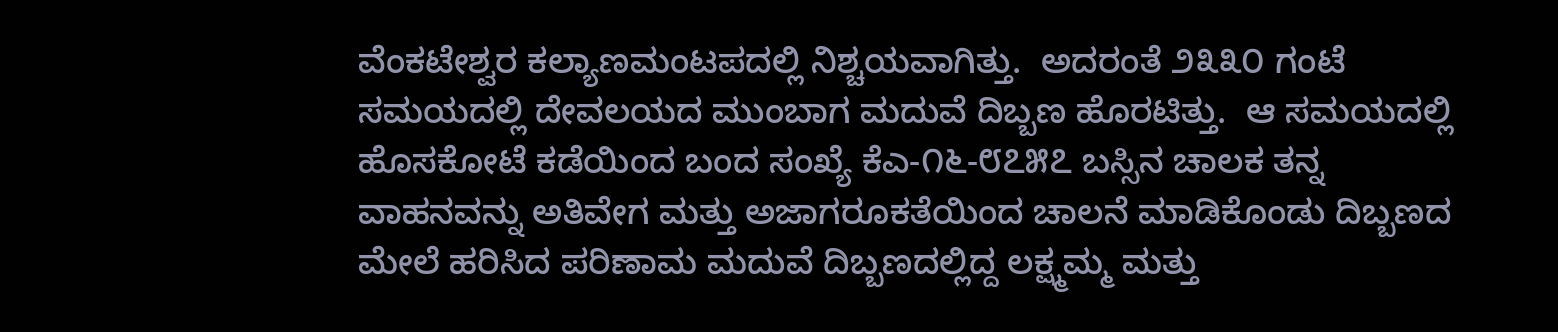ವೆಂಕಟೇಶ್ವರ ಕಲ್ಯಾಣಮಂಟಪದಲ್ಲಿ ನಿಶ್ಚಯವಾಗಿತ್ತು.  ಅದರಂತೆ ೨೩೩೦ ಗಂಟೆ ಸಮಯದಲ್ಲಿ ದೇವಲಯದ ಮುಂಬಾಗ ಮದುವೆ ದಿಬ್ಬಣ ಹೊರಟಿತ್ತು.  ಆ ಸಮಯದಲ್ಲಿ ಹೊಸಕೋಟೆ ಕಡೆಯಿಂದ ಬಂದ ಸಂಖ್ಯೆ ಕೆಎ-೧೬-೮೭೫೭ ಬಸ್ಸಿನ ಚಾಲಕ ತನ್ನ ವಾಹನವನ್ನು ಅತಿವೇಗ ಮತ್ತು ಅಜಾಗರೂಕತೆಯಿಂದ ಚಾಲನೆ ಮಾಡಿಕೊಂಡು ದಿಬ್ಬಣದ ಮೇಲೆ ಹರಿಸಿದ ಪರಿಣಾಮ ಮದುವೆ ದಿಬ್ಬಣದಲ್ಲಿದ್ದ ಲಕ್ಷ್ಮಮ್ಮ ಮತ್ತು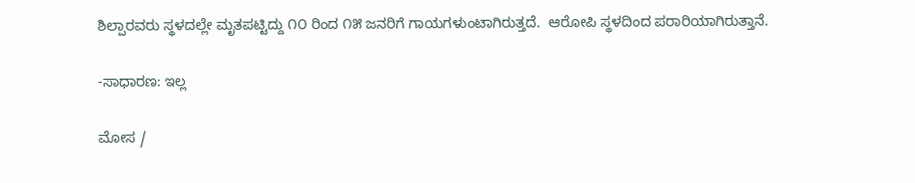ಶಿಲ್ಪಾರವರು ಸ್ಥಳದಲ್ಲೇ ಮೃತಪಟ್ಟಿದ್ದು ೧೦ ರಿಂದ ೧೫ ಜನರಿಗೆ ಗಾಯಗಳುಂಟಾಗಿರುತ್ತದೆ.  ಆರೋಪಿ ಸ್ಥಳದಿಂದ ಪರಾರಿಯಾಗಿರುತ್ತಾನೆ.

-ಸಾಧಾರಣ: ಇಲ್ಲ

ಮೋಸ /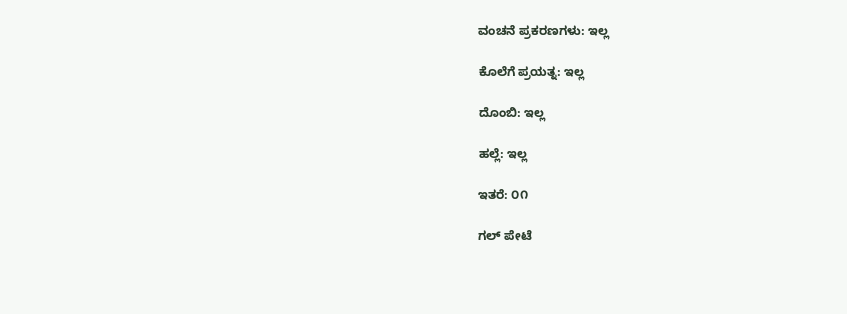ವಂಚನೆ ಪ್ರಕರಣಗಳು: ಇಲ್ಲ

ಕೊಲೆಗೆ ಪ್ರಯತ್ನ: ಇಲ್ಲ

ದೊಂಬಿ: ಇಲ್ಲ

ಹಲ್ಲೆ: ಇಲ್ಲ

ಇತರೆ: ೦೧

ಗಲ್ ಪೇಟೆ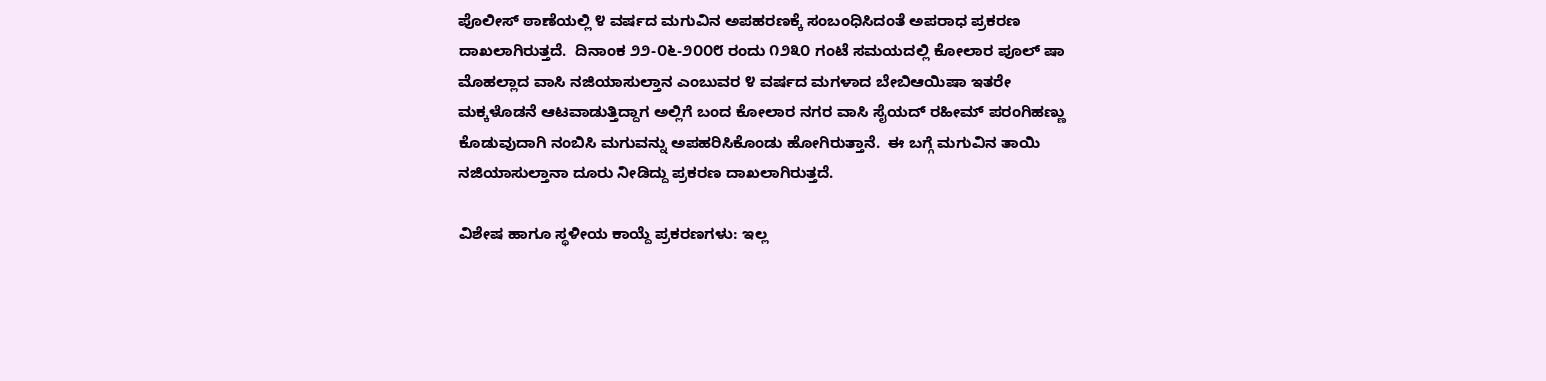ಪೊಲೀಸ್ ಠಾಣೆಯಲ್ಲಿ ೪ ವರ್ಷದ ಮಗುವಿನ ಅಪಹರಣಕ್ಕೆ ಸಂಬಂಧಿಸಿದಂತೆ ಅಪರಾಧ ಪ್ರಕರಣ ದಾಖಲಾಗಿರುತ್ತದೆ.  ದಿನಾಂಕ ೨೨-೦೬-೨೦೦೮ ರಂದು ೧೨೩೦ ಗಂಟೆ ಸಮಯದಲ್ಲಿ ಕೋಲಾರ ಪೂಲ್ ಷಾ ಮೊಹಲ್ಲಾದ ವಾಸಿ ನಜಿಯಾಸುಲ್ತಾನ ಎಂಬುವರ ೪ ವರ್ಷದ ಮಗಳಾದ ಬೇಬಿಆಯಿಷಾ ಇತರೇ ಮಕ್ಕಳೊಡನೆ ಆಟವಾಡುತ್ತಿದ್ದಾಗ ಅಲ್ಲಿಗೆ ಬಂದ ಕೋಲಾರ ನಗರ ವಾಸಿ ಸೈಯದ್ ರಹೀಮ್ ಪರಂಗಿಹಣ್ಣು ಕೊಡುವುದಾಗಿ ನಂಬಿಸಿ ಮಗುವನ್ನು ಅಪಹರಿಸಿಕೊಂಡು ಹೋಗಿರುತ್ತಾನೆ.  ಈ ಬಗ್ಗೆ ಮಗುವಿನ ತಾಯಿ ನಜಿಯಾಸುಲ್ತಾನಾ ದೂರು ನೀಡಿದ್ದು ಪ್ರಕರಣ ದಾಖಲಾಗಿರುತ್ತದೆ.

ವಿಶೇಷ ಹಾಗೂ ಸ್ಥಳೀಯ ಕಾಯ್ದೆ ಪ್ರಕರಣಗಳು: ಇಲ್ಲ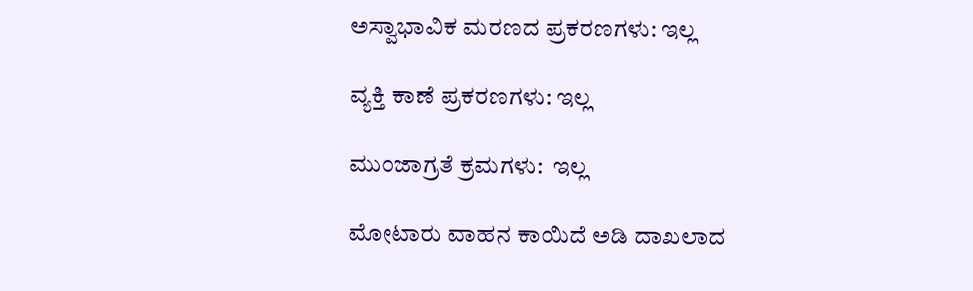ಅಸ್ವಾಭಾವಿಕ ಮರಣದ ಪ್ರಕರಣಗಳು: ಇಲ್ಲ

ವ್ಯಕ್ತಿ ಕಾಣೆ ಪ್ರಕರಣಗಳು: ಇಲ್ಲ

ಮುಂಜಾಗ್ರತೆ ಕ್ರಮಗಳು:  ಇಲ್ಲ

ಮೋಟಾರು ವಾಹನ ಕಾಯಿದೆ ಅಡಿ ದಾಖಲಾದ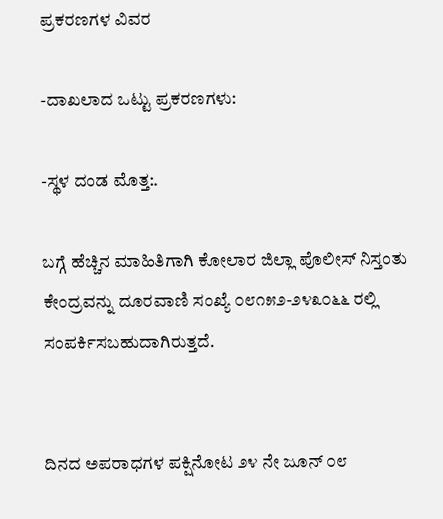ಪ್ರಕರಣಗಳ ವಿವರ

-ದಾಖಲಾದ ಒಟ್ಟು ಪ್ರಕರಣಗಳು:

-ಸ್ಥಳ ದಂಡ ಮೊತ್ತ:.

ಬಗ್ಗೆ ಹೆಚ್ಚಿನ ಮಾಹಿತಿಗಾಗಿ ಕೋಲಾರ ಜಿಲ್ಲಾ ಪೊಲೀಸ್ ನಿಸ್ತಂತು ಕೇಂದ್ರವನ್ನು ದೂರವಾಣಿ ಸಂಖ್ಯೆ ೦೮೧೫೨-೨೪೩೦೬೬ ರಲ್ಲಿ ಸಂಪರ್ಕಿಸಬಹುದಾಗಿರುತ್ತದೆ.


ದಿನದ ಅಪರಾಧಗಳ ಪಕ್ಷಿನೋಟ ೨೪ ನೇ ಜೂನ್ ೦೮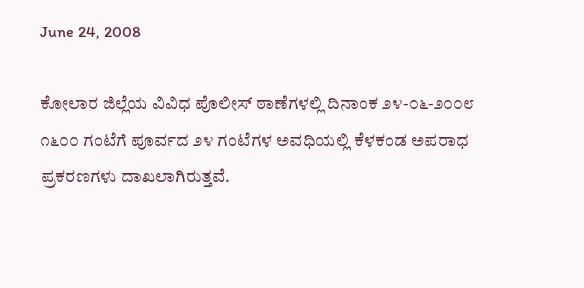June 24, 2008

ಕೋಲಾರ ಜಿಲ್ಲೆಯ ವಿವಿಧ ಪೊಲೀಸ್ ಠಾಣೆಗಳಲ್ಲಿ ದಿನಾಂಕ ೨೪-೦೬-೨೦೦೮ ೧೬೦೦ ಗಂಟೆಗೆ ಪೂರ್ವದ ೨೪ ಗಂಟೆಗಳ ಅವಧಿಯಲ್ಲಿ ಕೆಳಕಂಡ ಅಪರಾಧ ಪ್ರಕರಣಗಳು ದಾಖಲಾಗಿರುತ್ತವೆ.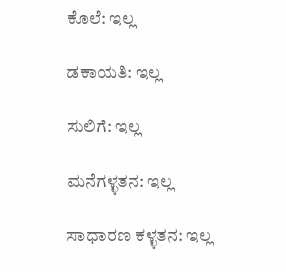ಕೊಲೆ: ಇಲ್ಲ

ಡಕಾಯತಿ: ಇಲ್ಲ

ಸುಲಿಗೆ: ಇಲ್ಲ

ಮನೆಗಳ್ಳತನ: ಇಲ್ಲ

ಸಾಧಾರಣ ಕಳ್ಳತನ: ಇಲ್ಲ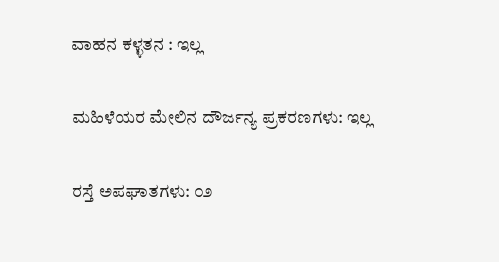ವಾಹನ ಕಳ್ಳತನ : ಇಲ್ಲ

ಮಹಿಳೆಯರ ಮೇಲಿನ ದೌರ್ಜನ್ಯ ಪ್ರಕರಣಗಳು: ಇಲ್ಲ

ರಸ್ತೆ ಅಪಘಾತಗಳು: ೦೨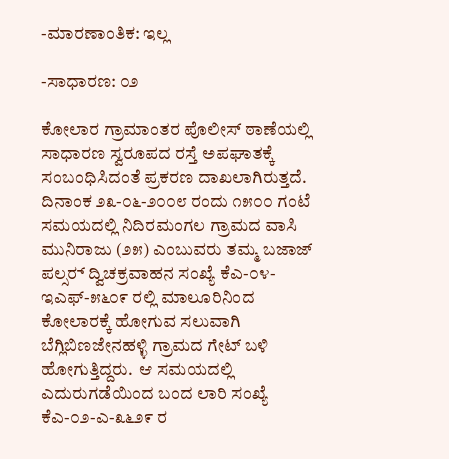-ಮಾರಣಾಂತಿಕ: ಇಲ್ಲ

-ಸಾಧಾರಣ: ೦೨

ಕೋಲಾರ ಗ್ರಾಮಾಂತರ ಪೊಲೀಸ್ ಠಾಣೆಯಲ್ಲಿ ಸಾಧಾರಣ ಸ್ವರೂಪದ ರಸ್ತೆ ಅಪಘಾತಕ್ಕೆ ಸಂಬಂಧಿಸಿದಂತೆ ಪ್ರಕರಣ ದಾಖಲಾಗಿರುತ್ತದೆ.  ದಿನಾಂಕ ೨೩-೦೬-೨೦೦೮ ರಂದು ೧೫೦೦ ಗಂಟೆ ಸಮಯದಲ್ಲಿ ನಿದಿರಮಂಗಲ ಗ್ರಾಮದ ವಾಸಿ ಮುನಿರಾಜು (೨೫) ಎಂಬುವರು ತಮ್ಮ ಬಜಾಜ್ ಪಲ್ಸರ್‍ ದ್ವಿಚಕ್ರವಾಹನ ಸಂಖ್ಯೆ ಕೆಎ-೦೪-ಇಎಫ್-೫೬೦೯ ರಲ್ಲಿ ಮಾಲೂರಿನಿಂದ ಕೋಲಾರಕ್ಕೆ ಹೋಗುವ ಸಲುವಾಗಿ ಬೆಗ್ಲಿಬಿಣಜೇನಹಳ್ಳಿ ಗ್ರಾಮದ ಗೇಟ್ ಬಳಿ ಹೋಗುತ್ತಿದ್ದರು.  ಆ ಸಮಯದಲ್ಲಿ ಎದುರುಗಡೆಯಿಂದ ಬಂದ ಲಾರಿ ಸಂಖ್ಯೆ ಕೆಎ-೦೨-ಎ-೩೬೨೯ ರ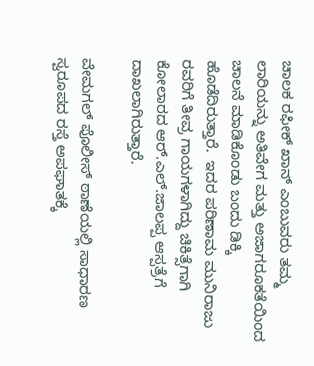ಚಾಲಕ ರಫೀಕ್ ಖಾನ್ ಎಂಬುವರು ತಮ್ಮ ಲಾರಿಯನ್ನು ಅತಿವೇಗ ಮತ್ತು ಅಜಾಗರೂಕತೆಯಿಂದ ಚಾಲನೆ ಮಾಡಿಕೊಂಡು ಬಂದು ಡಿಕ್ಕಿ ಹೊಡೆದಿರುತ್ತಾರೆ.  ಇದರ ಪರಿಣಾಮ ಮುನಿರಾಜು ರವರಿಗೆ ತೀವ್ರ ಗಾಯಗಳಾಗಿದ್ದು ಚಿಕಿತ್ಸೆಗಾಗಿ ಕೋಲಾರದ ಆರ್‍.ಎಲ್.ಜಾಲಪ್ಪ ಆಸ್ಪತ್ರೆಗೆ ದಾಖಲಾಗಿರುತ್ತಾರೆ.

ವೇಮಗಲ್ ಪೊಲೀಸ್ ಠಾಣೆಯಲ್ಲಿ ಸಾಧಾರಣ ಸ್ವರೂಪದ ರಸ್ತೆ ಅಪಘಾತಕ್ಕೆ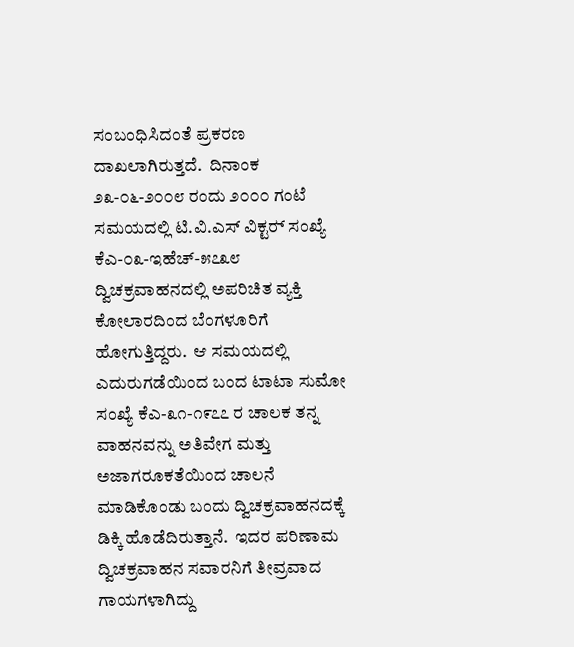ಸಂಬಂಧಿಸಿದಂತೆ ಪ್ರಕರಣ ದಾಖಲಾಗಿರುತ್ತದೆ.  ದಿನಾಂಕ ೨೩-೦೬-೨೦೦೮ ರಂದು ೨೦೦೦ ಗಂಟೆ ಸಮಯದಲ್ಲಿ ಟಿ.ವಿ.ಎಸ್ ವಿಕ್ಟರ್‍ ಸಂಖ್ಯೆ ಕೆಎ-೦೩-ಇಹೆಚ್-೫೭೩೮ ದ್ವಿಚಕ್ರವಾಹನದಲ್ಲಿ ಅಪರಿಚಿತ ವ್ಯಕ್ತಿ ಕೋಲಾರದಿಂದ ಬೆಂಗಳೂರಿಗೆ ಹೋಗುತ್ತಿದ್ದರು.  ಆ ಸಮಯದಲ್ಲಿ ಎದುರುಗಡೆಯಿಂದ ಬಂದ ಟಾಟಾ ಸುಮೋ ಸಂಖ್ಯೆ ಕೆಎ-೩೧-೧೯೭೭ ರ ಚಾಲಕ ತನ್ನ ವಾಹನವನ್ನು ಅತಿವೇಗ ಮತ್ತು ಅಜಾಗರೂಕತೆಯಿಂದ ಚಾಲನೆ ಮಾಡಿಕೊಂಡು ಬಂದು ದ್ವಿಚಕ್ರವಾಹನದಕ್ಕೆ ಡಿಕ್ಕಿ ಹೊಡೆದಿರುತ್ತಾನೆ.  ಇದರ ಪರಿಣಾಮ ದ್ವಿಚಕ್ರವಾಹನ ಸವಾರನಿಗೆ ತೀವ್ರವಾದ ಗಾಯಗಳಾಗಿದ್ದು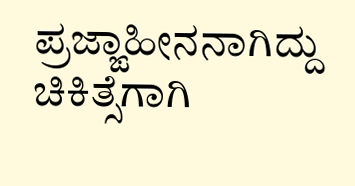ಪ್ರಜ್ಙಾಹೀನನಾಗಿದ್ದು ಚಿಕಿತ್ಸೆಗಾಗಿ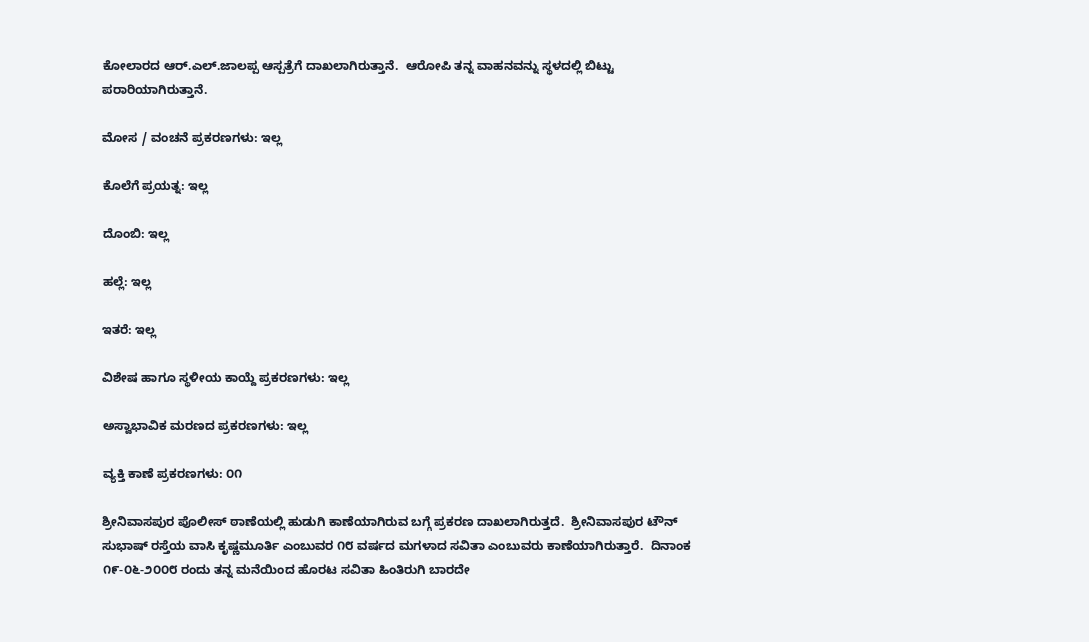ಕೋಲಾರದ ಆರ್‍.ಎಲ್.ಜಾಲಪ್ಪ ಆಸ್ಪತ್ರೆಗೆ ದಾಖಲಾಗಿರುತ್ತಾನೆ.  ಆರೋಪಿ ತನ್ನ ವಾಹನವನ್ನು ಸ್ಥಳದಲ್ಲಿ ಬಿಟ್ಟು ಪರಾರಿಯಾಗಿರುತ್ತಾನೆ.

ಮೋಸ / ವಂಚನೆ ಪ್ರಕರಣಗಳು: ಇಲ್ಲ

ಕೊಲೆಗೆ ಪ್ರಯತ್ನ: ಇಲ್ಲ

ದೊಂಬಿ: ಇಲ್ಲ

ಹಲ್ಲೆ: ಇಲ್ಲ

ಇತರೆ: ಇಲ್ಲ

ವಿಶೇಷ ಹಾಗೂ ಸ್ಥಳೀಯ ಕಾಯ್ದೆ ಪ್ರಕರಣಗಳು: ಇಲ್ಲ

ಅಸ್ವಾಭಾವಿಕ ಮರಣದ ಪ್ರಕರಣಗಳು: ಇಲ್ಲ

ವ್ಯಕ್ತಿ ಕಾಣೆ ಪ್ರಕರಣಗಳು: ೦೧

ಶ್ರೀನಿವಾಸಪುರ ಪೊಲೀಸ್ ಠಾಣೆಯಲ್ಲಿ ಹುಡುಗಿ ಕಾಣೆಯಾಗಿರುವ ಬಗ್ಗೆ ಪ್ರಕರಣ ದಾಖಲಾಗಿರುತ್ತದೆ.  ಶ್ರೀನಿವಾಸಪುರ ಟೌನ್ ಸುಭಾಷ್ ರಸ್ತೆಯ ವಾಸಿ ಕೃಷ್ಣಮೂರ್ತಿ ಎಂಬುವರ ೧೮ ವರ್ಷದ ಮಗಳಾದ ಸವಿತಾ ಎಂಬುವರು ಕಾಣೆಯಾಗಿರುತ್ತಾರೆ.  ದಿನಾಂಕ ೧೯-೦೬-೨೦೦೮ ರಂದು ತನ್ನ ಮನೆಯಿಂದ ಹೊರಟ ಸವಿತಾ ಹಿಂತಿರುಗಿ ಬಾರದೇ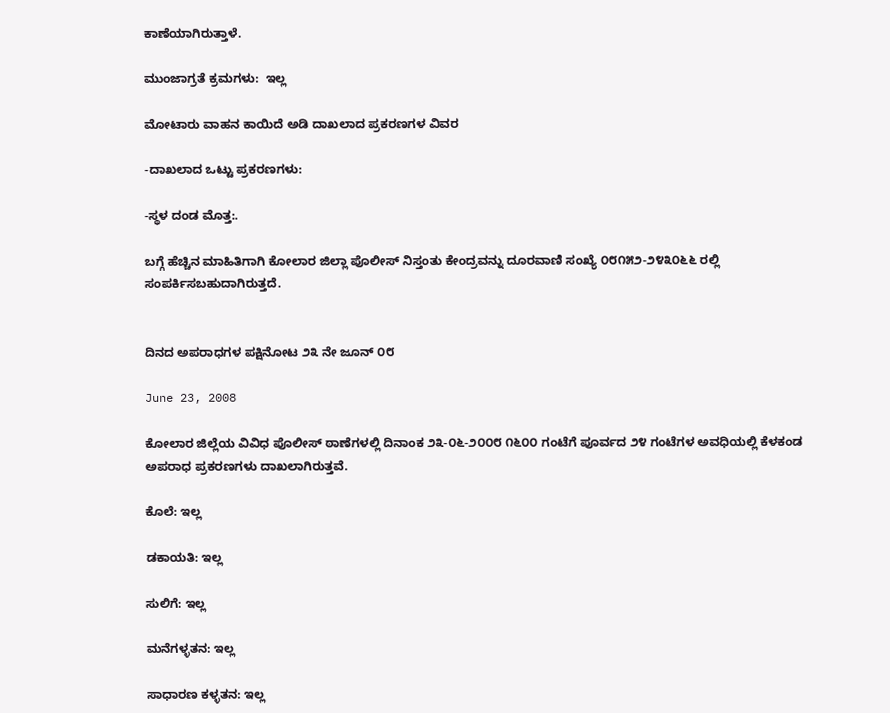ಕಾಣೆಯಾಗಿರುತ್ತಾಳೆ.

ಮುಂಜಾಗ್ರತೆ ಕ್ರಮಗಳು:  ಇಲ್ಲ

ಮೋಟಾರು ವಾಹನ ಕಾಯಿದೆ ಅಡಿ ದಾಖಲಾದ ಪ್ರಕರಣಗಳ ವಿವರ

-ದಾಖಲಾದ ಒಟ್ಟು ಪ್ರಕರಣಗಳು:

-ಸ್ಥಳ ದಂಡ ಮೊತ್ತ:.

ಬಗ್ಗೆ ಹೆಚ್ಚಿನ ಮಾಹಿತಿಗಾಗಿ ಕೋಲಾರ ಜಿಲ್ಲಾ ಪೊಲೀಸ್ ನಿಸ್ತಂತು ಕೇಂದ್ರವನ್ನು ದೂರವಾಣಿ ಸಂಖ್ಯೆ ೦೮೧೫೨-೨೪೩೦೬೬ ರಲ್ಲಿ ಸಂಪರ್ಕಿಸಬಹುದಾಗಿರುತ್ತದೆ.


ದಿನದ ಅಪರಾಧಗಳ ಪಕ್ಷಿನೋಟ ೨೩ ನೇ ಜೂನ್ ೦೮

June 23, 2008

ಕೋಲಾರ ಜಿಲ್ಲೆಯ ವಿವಿಧ ಪೊಲೀಸ್ ಠಾಣೆಗಳಲ್ಲಿ ದಿನಾಂಕ ೨೩-೦೬-೨೦೦೮ ೧೬೦೦ ಗಂಟೆಗೆ ಪೂರ್ವದ ೨೪ ಗಂಟೆಗಳ ಅವಧಿಯಲ್ಲಿ ಕೆಳಕಂಡ ಅಪರಾಧ ಪ್ರಕರಣಗಳು ದಾಖಲಾಗಿರುತ್ತವೆ.

ಕೊಲೆ: ಇಲ್ಲ

ಡಕಾಯತಿ: ಇಲ್ಲ

ಸುಲಿಗೆ: ಇಲ್ಲ

ಮನೆಗಳ್ಳತನ: ಇಲ್ಲ

ಸಾಧಾರಣ ಕಳ್ಳತನ: ಇಲ್ಲ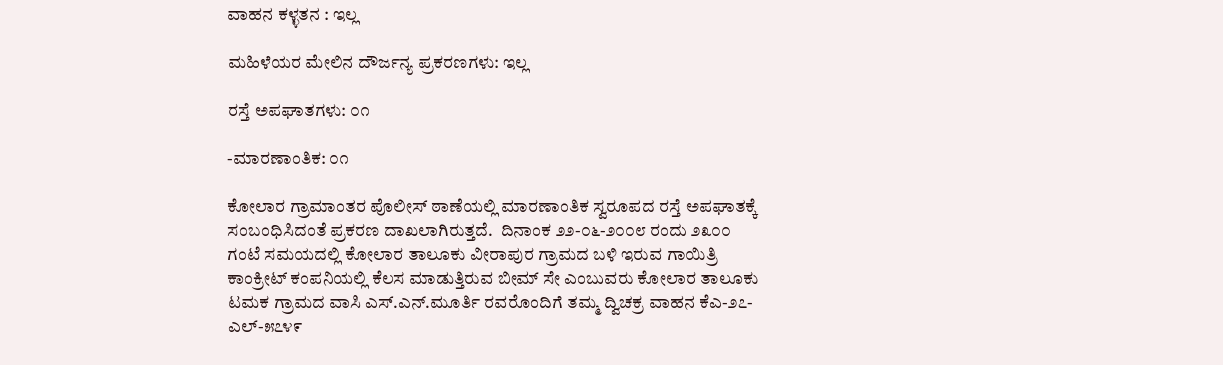ವಾಹನ ಕಳ್ಳತನ : ಇಲ್ಲ

ಮಹಿಳೆಯರ ಮೇಲಿನ ದೌರ್ಜನ್ಯ ಪ್ರಕರಣಗಳು: ಇಲ್ಲ

ರಸ್ತೆ ಅಪಘಾತಗಳು: ೦೧

-ಮಾರಣಾಂತಿಕ: ೦೧

ಕೋಲಾರ ಗ್ರಾಮಾಂತರ ಪೊಲೀಸ್ ಠಾಣೆಯಲ್ಲಿ ಮಾರಣಾಂತಿಕ ಸ್ವರೂಪದ ರಸ್ತೆ ಅಪಘಾತಕ್ಕೆ ಸಂಬಂಧಿಸಿದಂತೆ ಪ್ರಕರಣ ದಾಖಲಾಗಿರುತ್ತದೆ.  ದಿನಾಂಕ ೨೨-೦೬-೨೦೦೮ ರಂದು ೨೩೦೦ ಗಂಟೆ ಸಮಯದಲ್ಲಿ ಕೋಲಾರ ತಾಲೂಕು ವೀರಾಪುರ ಗ್ರಾಮದ ಬಳಿ ಇರುವ ಗಾಯಿತ್ರಿ ಕಾಂಕ್ರೀಟ್ ಕಂಪನಿಯಲ್ಲಿ ಕೆಲಸ ಮಾಡುತ್ತಿರುವ ಬೀಮ್ ಸೇ ಎಂಬುವರು ಕೋಲಾರ ತಾಲೂಕು ಟಮಕ ಗ್ರಾಮದ ವಾಸಿ ಎಸ್.ಎನ್.ಮೂರ್ತಿ ರವರೊಂದಿಗೆ ತಮ್ಮ ದ್ವಿಚಕ್ರ ವಾಹನ ಕೆಎ-೨೭-ಎಲ್-೫೭೪೯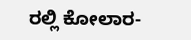ರಲ್ಲಿ ಕೋಲಾರ-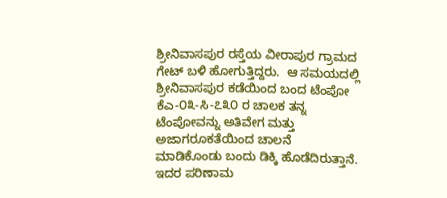ಶ್ರೀನಿವಾಸಪುರ ರಸ್ತೆಯ ವೀರಾಪುರ ಗ್ರಾಮದ ಗೇಟ್ ಬಳಿ ಹೋಗುತ್ತಿದ್ದರು.  ಆ ಸಮಯದಲ್ಲಿ ಶ್ರೀನಿವಾಸಪುರ ಕಡೆಯಿಂದ ಬಂದ ಟೆಂಪೋ ಕೆಎ-೦೩-ಸಿ-೭೩೦ ರ ಚಾಲಕ ತನ್ನ ಟೆಂಪೋವನ್ನು ಅತಿವೇಗ ಮತ್ತು ಅಜಾಗರೂಕತೆಯಿಂದ ಚಾಲನೆ ಮಾಡಿಕೊಂಡು ಬಂದು ಡಿಕ್ಕಿ ಹೊಡೆದಿರುತ್ತಾನೆ.  ಇದರ ಪರಿಣಾಮ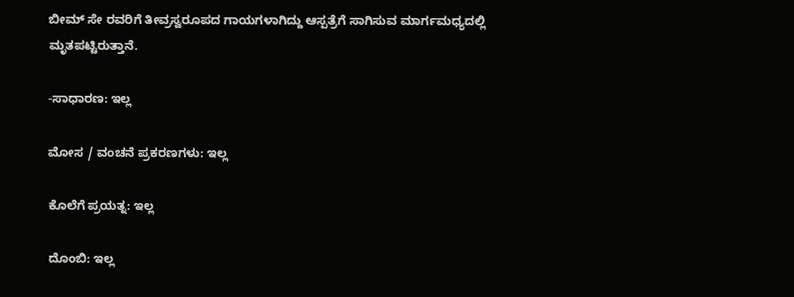ಬೀಮ್ ಸೇ ರವರಿಗೆ ತೀವ್ರಸ್ವರೂಪದ ಗಾಯಗಳಾಗಿದ್ದು ಆಸ್ಪತ್ರೆಗೆ ಸಾಗಿಸುವ ಮಾರ್ಗಮಧ್ಯದಲ್ಲಿ ಮೃತಪಟ್ಟಿರುತ್ತಾನೆ.

-ಸಾಧಾರಣ: ಇಲ್ಲ

ಮೋಸ / ವಂಚನೆ ಪ್ರಕರಣಗಳು: ಇಲ್ಲ

ಕೊಲೆಗೆ ಪ್ರಯತ್ನ: ಇಲ್ಲ

ದೊಂಬಿ: ಇಲ್ಲ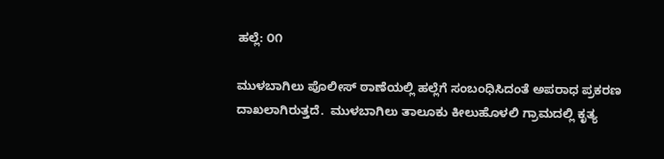ಹಲ್ಲೆ: ೦೧

ಮುಳಬಾಗಿಲು ಪೊಲೀಸ್ ಠಾಣೆಯಲ್ಲಿ ಹಲ್ಲೆಗೆ ಸಂಬಂಧಿಸಿದಂತೆ ಅಪರಾಧ ಪ್ರಕರಣ ದಾಖಲಾಗಿರುತ್ತದೆ.  ಮುಳಬಾಗಿಲು ತಾಲೂಕು ಕೀಲುಹೊಳಲಿ ಗ್ರಾಮದಲ್ಲಿ ಕೃತ್ಯ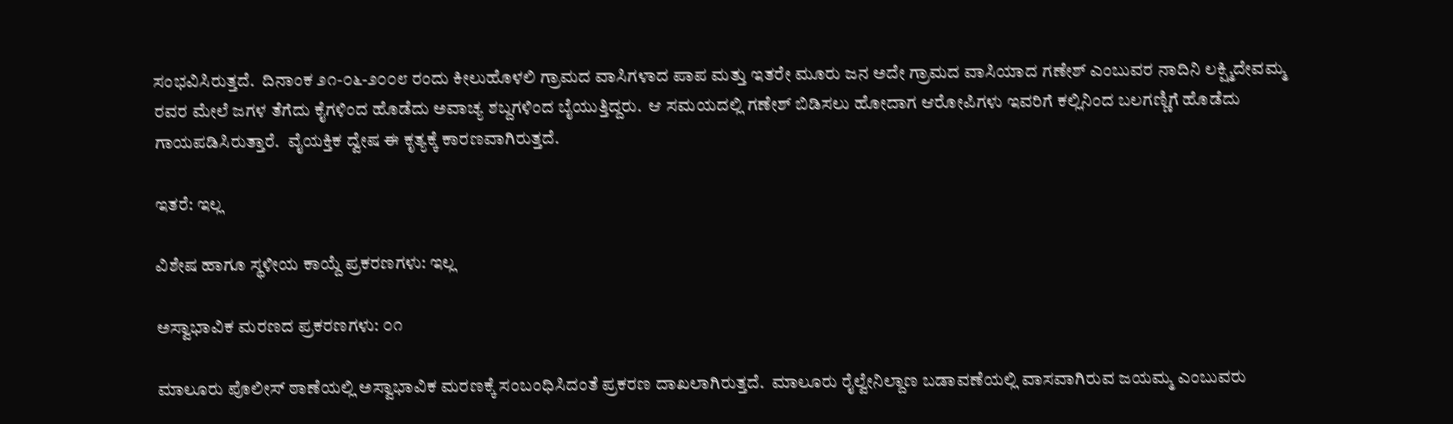ಸಂಭವಿಸಿರುತ್ತದೆ.  ದಿನಾಂಕ ೨೧-೦೬-೨೦೦೮ ರಂದು ಕೀಲುಹೊಳಲಿ ಗ್ರಾಮದ ವಾಸಿಗಳಾದ ಪಾಪ ಮತ್ತು ಇತರೇ ಮೂರು ಜನ ಅದೇ ಗ್ರಾಮದ ವಾಸಿಯಾದ ಗಣೇಶ್ ಎಂಬುವರ ನಾದಿನಿ ಲಕ್ಷ್ಮಿದೇವಮ್ಮ ರವರ ಮೇಲೆ ಜಗಳ ತೆಗೆದು ಕೈಗಳಿಂದ ಹೊಡೆದು ಅವಾಚ್ಯ ಶಬ್ದಗಳಿಂದ ಬೈಯುತ್ತಿದ್ದರು.  ಆ ಸಮಯದಲ್ಲಿ ಗಣೇಶ್ ಬಿಡಿಸಲು ಹೋದಾಗ ಆರೋಪಿಗಳು ಇವರಿಗೆ ಕಲ್ಲಿನಿಂದ ಬಲಗಣ್ಣಿಗೆ ಹೊಡೆದು ಗಾಯಪಡಿಸಿರುತ್ತಾರೆ.  ವೈಯಕ್ತಿಕ ದ್ವೇಷ ಈ ಕೃತ್ಯಕ್ಕೆ ಕಾರಣವಾಗಿರುತ್ತದೆ.

ಇತರೆ: ಇಲ್ಲ

ವಿಶೇಷ ಹಾಗೂ ಸ್ಥಳೀಯ ಕಾಯ್ದೆ ಪ್ರಕರಣಗಳು: ಇಲ್ಲ

ಅಸ್ವಾಭಾವಿಕ ಮರಣದ ಪ್ರಕರಣಗಳು: ೦೧

ಮಾಲೂರು ಪೊಲೀಸ್ ಠಾಣೆಯಲ್ಲಿ ಅಸ್ವಾಭಾವಿಕ ಮರಣಕ್ಕೆ ಸಂಬಂಧಿಸಿದಂತೆ ಪ್ರಕರಣ ದಾಖಲಾಗಿರುತ್ತದೆ.  ಮಾಲೂರು ರೈಲ್ವೇನಿಲ್ದಾಣ ಬಡಾವಣೆಯಲ್ಲಿ ವಾಸವಾಗಿರುವ ಜಯಮ್ಮ ಎಂಬುವರು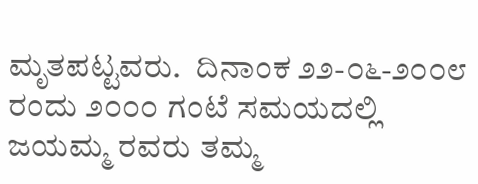ಮೃತಪಟ್ಟವರು.  ದಿನಾಂಕ ೨೨-೦೬-೨೦೦೮ ರಂದು ೨೦೦೦ ಗಂಟೆ ಸಮಯದಲ್ಲಿ ಜಯಮ್ಮ ರವರು ತಮ್ಮ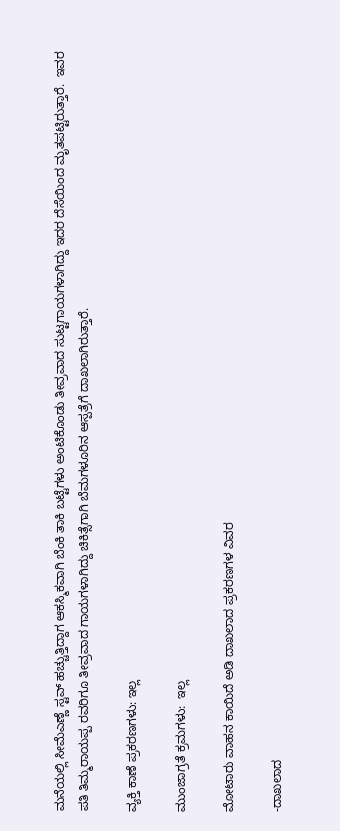ಮನೆಯಲ್ಲಿ ಸೀಮೆಎಣ್ಣೆ ಸ್ಟವ್ ಹಚ್ಚುತ್ತಿದ್ದಾಗ ಆಕಸ್ಮಿಕವಾಗಿ ಬೆಂಕಿ ತಾಕಿ ಬಟ್ಟೆಗಳು ಅಂಟಿಕೊಂಡು ತೀವ್ರವಾದ ಸುಟ್ಟಗಾಯಗಳಾಗಿದ್ದು ಇದರ ದೆಸೆಯಿಂದ ಮೃತಪಟ್ಟಿರುತ್ತಾರೆ.  ಇವರ ಪತಿ ತಿಮ್ಮರಾಯಪ್ಪ ರವರಿಗೂ ತೀವ್ರವಾದ ಗಾಯಗಳಾಗಿದ್ದು ಚಿಕಿತ್ಸೆಗಾಗಿ ಬೆಮಗಳೂರಿನ ಆಸ್ಪತ್ರೆಗೆ ದಾಖಲಾಗಿರುತ್ತಾರೆ.

ವ್ಯಕ್ತಿ ಕಾಣೆ ಪ್ರಕರಣಗಳು: ಇಲ್ಲ

ಮುಂಜಾಗ್ರತೆ ಕ್ರಮಗಳು:  ಇಲ್ಲ

ಮೋಟಾರು ವಾಹನ ಕಾಯಿದೆ ಅಡಿ ದಾಖಲಾದ ಪ್ರಕರಣಗಳ ವಿವರ

-ದಾಖಲಾದ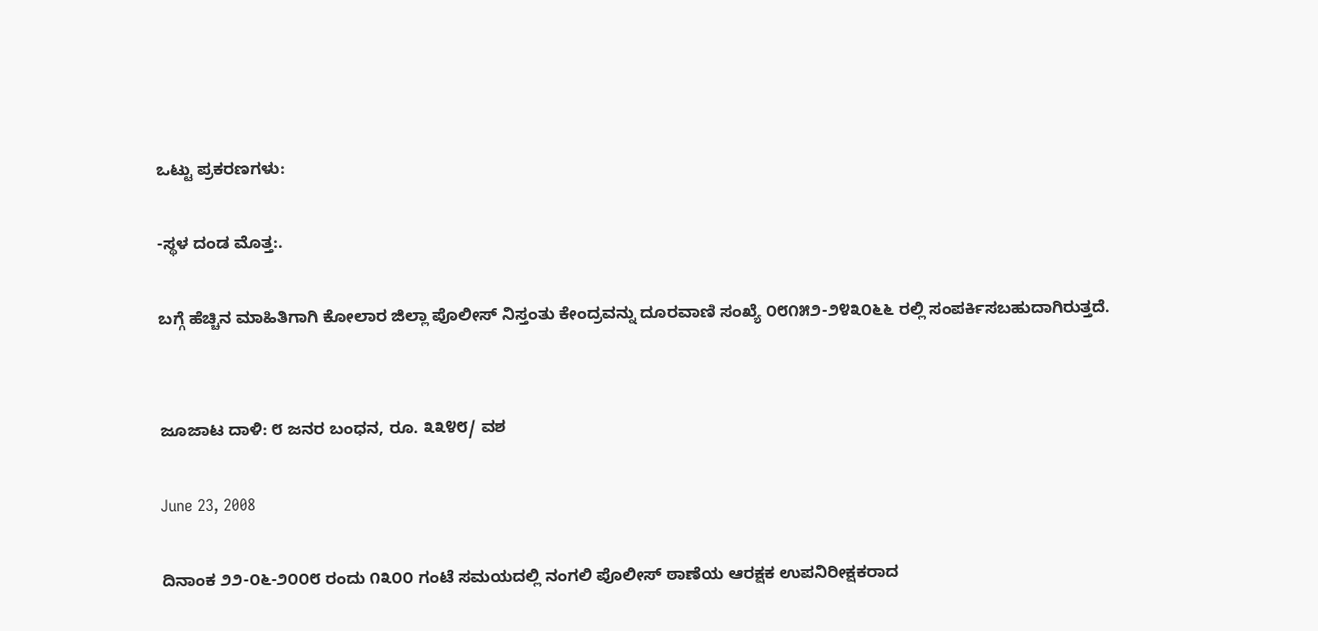ಒಟ್ಟು ಪ್ರಕರಣಗಳು:

-ಸ್ಥಳ ದಂಡ ಮೊತ್ತ:.

ಬಗ್ಗೆ ಹೆಚ್ಚಿನ ಮಾಹಿತಿಗಾಗಿ ಕೋಲಾರ ಜಿಲ್ಲಾ ಪೊಲೀಸ್ ನಿಸ್ತಂತು ಕೇಂದ್ರವನ್ನು ದೂರವಾಣಿ ಸಂಖ್ಯೆ ೦೮೧೫೨-೨೪೩೦೬೬ ರಲ್ಲಿ ಸಂಪರ್ಕಿಸಬಹುದಾಗಿರುತ್ತದೆ.


ಜೂಜಾಟ ದಾಳಿ: ೮ ಜನರ ಬಂಧನ, ರೂ. ೩೩೪೮/ ವಶ

June 23, 2008

ದಿನಾಂಕ ೨೨-೦೬-೨೦೦೮ ರಂದು ೧೩೦೦ ಗಂಟೆ ಸಮಯದಲ್ಲಿ ನಂಗಲಿ ಪೊಲೀಸ್ ಠಾಣೆಯ ಆರಕ್ಷಕ ಉಪನಿರೀಕ್ಷಕರಾದ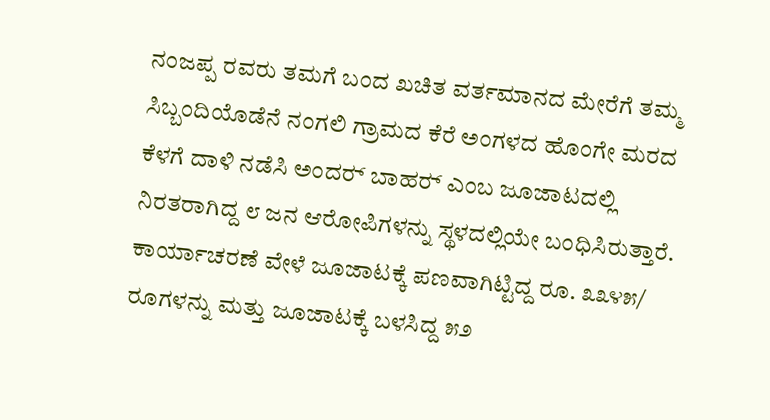ನಂಜಪ್ಪ ರವರು ತಮಗೆ ಬಂದ ಖಚಿತ ವರ್ತಮಾನದ ಮೇರೆಗೆ ತಮ್ಮ ಸಿಬ್ಬಂದಿಯೊಡೆನೆ ನಂಗಲಿ ಗ್ರಾಮದ ಕೆರೆ ಅಂಗಳದ ಹೊಂಗೇ ಮರದ ಕೆಳಗೆ ದಾಳಿ ನಡೆಸಿ ಅಂದರ್‍ ಬಾಹರ್‍ ಎಂಬ ಜೂಜಾಟದಲ್ಲಿ ನಿರತರಾಗಿದ್ದ ೮ ಜನ ಆರೋಪಿಗಳನ್ನು ಸ್ಥಳದಲ್ಲಿಯೇ ಬಂಧಿಸಿರುತ್ತಾರೆ. ಕಾರ್ಯಾಚರಣೆ ವೇಳೆ ಜೂಜಾಟಕ್ಕೆ ಪಣವಾಗಿಟ್ಟಿದ್ದ ರೂ. ೩೩೪೫/ ರೂಗಳನ್ನು ಮತ್ತು ಜೂಜಾಟಕ್ಕೆ ಬಳಸಿದ್ದ ೫೨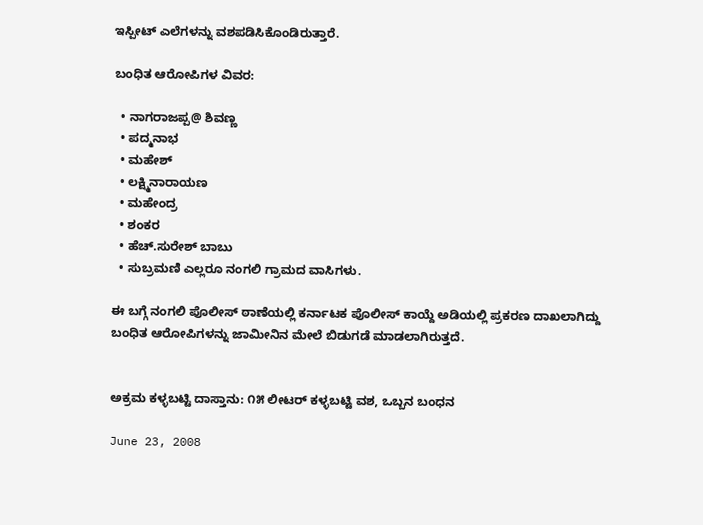ಇಸ್ಪೀಟ್ ಎಲೆಗಳನ್ನು ವಶಪಡಿಸಿಕೊಂಡಿರುತ್ತಾರೆ.

ಬಂಧಿತ ಆರೋಪಿಗಳ ವಿವರ:

  • ನಾಗರಾಜಪ್ಪ@ ಶಿವಣ್ಣ
  • ಪದ್ಮನಾಭ
  • ಮಹೇಶ್
  • ಲಕ್ಷ್ಮಿನಾರಾಯಣ
  • ಮಹೇಂದ್ರ
  • ಶಂಕರ
  • ಹೆಚ್.ಸುರೇಶ್ ಬಾಬು
  • ಸುಬ್ರಮಣಿ ಎಲ್ಲರೂ ನಂಗಲಿ ಗ್ರಾಮದ ವಾಸಿಗಳು.

ಈ ಬಗ್ಗೆ ನಂಗಲಿ ಪೊಲೀಸ್ ಠಾಣೆಯಲ್ಲಿ ಕರ್ನಾಟಕ ಪೊಲೀಸ್ ಕಾಯ್ದೆ ಅಡಿಯಲ್ಲಿ ಪ್ರಕರಣ ದಾಖಲಾಗಿದ್ದು ಬಂಧಿತ ಆರೋಪಿಗಳನ್ನು ಜಾಮೀನಿನ ಮೇಲೆ ಬಿಡುಗಡೆ ಮಾಡಲಾಗಿರುತ್ತದೆ.


ಅಕ್ರಮ ಕಳ್ಳಬಟ್ಟಿ ದಾಸ್ತಾನು: ೧೫ ಲೀಟರ್‍ ಕಳ್ಳಬಟ್ಟಿ ವಶ, ಒಬ್ಬನ ಬಂಧನ

June 23, 2008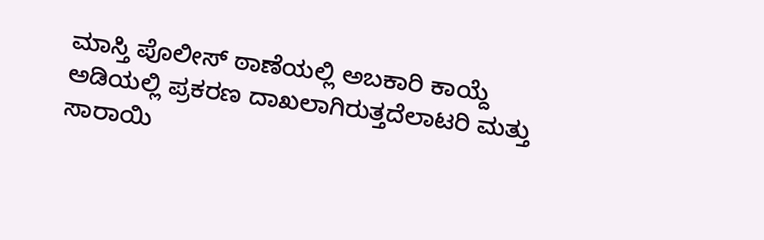ಮಾಸ್ತಿ ಪೊಲೀಸ್ ಠಾಣೆಯಲ್ಲಿ ಅಬಕಾರಿ ಕಾಯ್ದೆ ಅಡಿಯಲ್ಲಿ ಪ್ರಕರಣ ದಾಖಲಾಗಿರುತ್ತದೆಲಾಟರಿ ಮತ್ತು ಸಾರಾಯಿ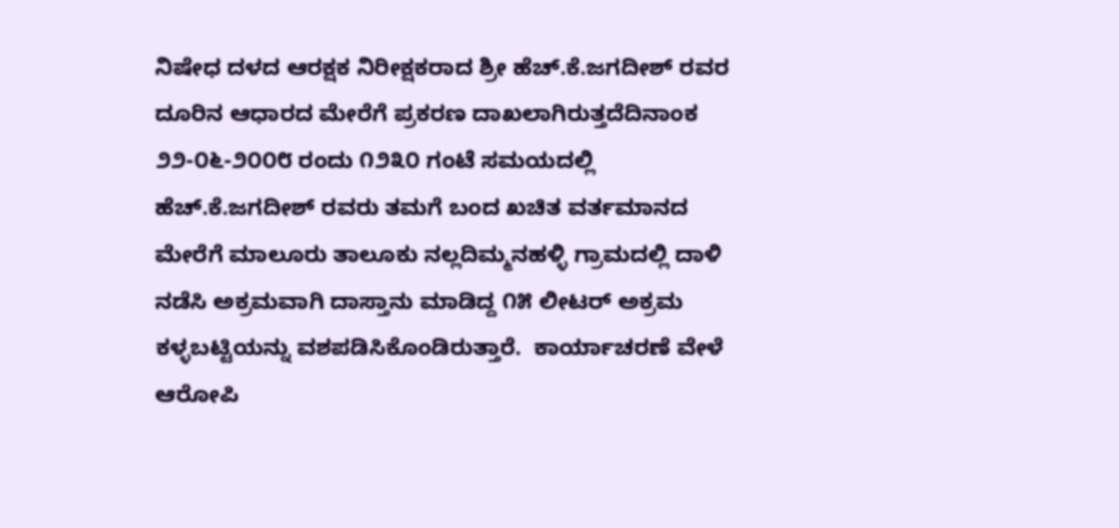ನಿಷೇಧ ದಳದ ಆರಕ್ಷಕ ನಿರೀಕ್ಷಕರಾದ ಶ್ರೀ ಹೆಚ್.ಕೆ.ಜಗದೀಶ್ ರವರ ದೂರಿನ ಆಧಾರದ ಮೇರೆಗೆ ಪ್ರಕರಣ ದಾಖಲಾಗಿರುತ್ತದೆದಿನಾಂಕ ೨೨-೦೬-೨೦೦೮ ರಂದು ೧೨೩೦ ಗಂಟೆ ಸಮಯದಲ್ಲಿ ಹೆಚ್.ಕೆ.ಜಗದೀಶ್ ರವರು ತಮಗೆ ಬಂದ ಖಚಿತ ವರ್ತಮಾನದ ಮೇರೆಗೆ ಮಾಲೂರು ತಾಲೂಕು ನಲ್ಲದಿಮ್ಮನಹಳ್ಳಿ ಗ್ರಾಮದಲ್ಲಿ ದಾಳಿ ನಡೆಸಿ ಅಕ್ರಮವಾಗಿ ದಾಸ್ತಾನು ಮಾಡಿದ್ದ ೧೫ ಲೀಟರ್‍ ಅಕ್ರಮ ಕಳ್ಳಬಟ್ಟಿಯನ್ನು ವಶಪಡಿಸಿಕೊಂಡಿರುತ್ತಾರೆ.  ಕಾರ್ಯಾಚರಣೆ ವೇಳೆ ಆರೋಪಿ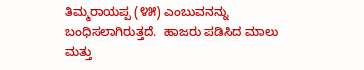ತಿಮ್ಮರಾಯಪ್ಪ (೪೫) ಎಂಬುವನನ್ನು ಬಂಧಿಸಲಾಗಿರುತ್ತದೆ.  ಹಾಜರು ಪಡಿಸಿದ ಮಾಲು ಮತ್ತು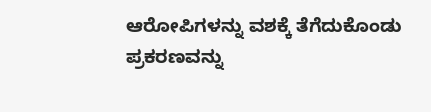ಆರೋಪಿಗಳನ್ನು ವಶಕ್ಕೆ ತೆಗೆದುಕೊಂಡು ಪ್ರಕರಣವನ್ನು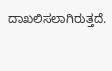ದಾಖಲಿಸಲಾಗಿರುತ್ತದೆ.